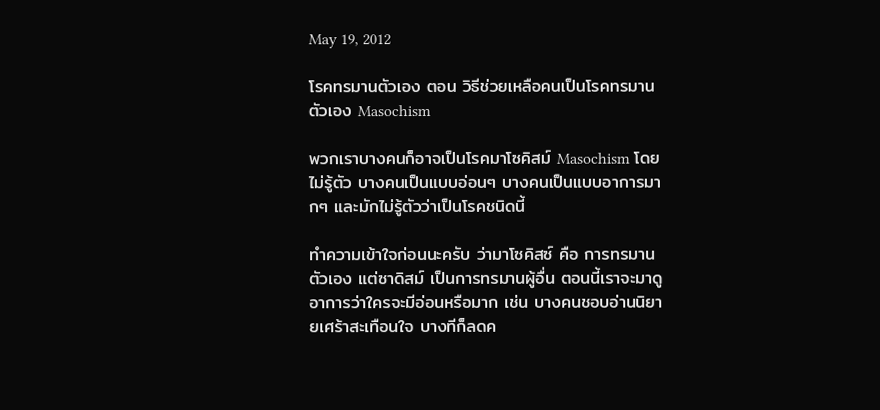May 19, 2012

โรคทรมานตัวเอง ตอน วิธีช่วยเหลือคนเป็นโรคทรมานตัวเอง Masochism

พวกเราบางคนก็อาจเป็นโรคมาโซคิสม์ Masochism โดยไม่รู้ตัว บางคนเป็นแบบอ่อนๆ บางคนเป็นแบบอาการมากๆ และมักไม่รู้ตัวว่าเป็นโรคชนิดนี้

ทำความเข้าใจก่อนนะครับ ว่ามาโซคิสซ์ คือ การทรมานตัวเอง แต่ซาดิสม์ เป็นการทรมานผู้อื่น ตอนนี้เราจะมาดูอาการว่าใครจะมีอ่อนหรือมาก เช่น บางคนชอบอ่านนิยายเศร้าสะเทือนใจ บางทีก็ลดค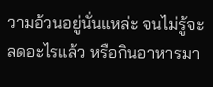วามอ้วนอยู่นั่นแหล่ะ จนไม่รู้จะลดอะไรแล้ว หรือกินอาหารมา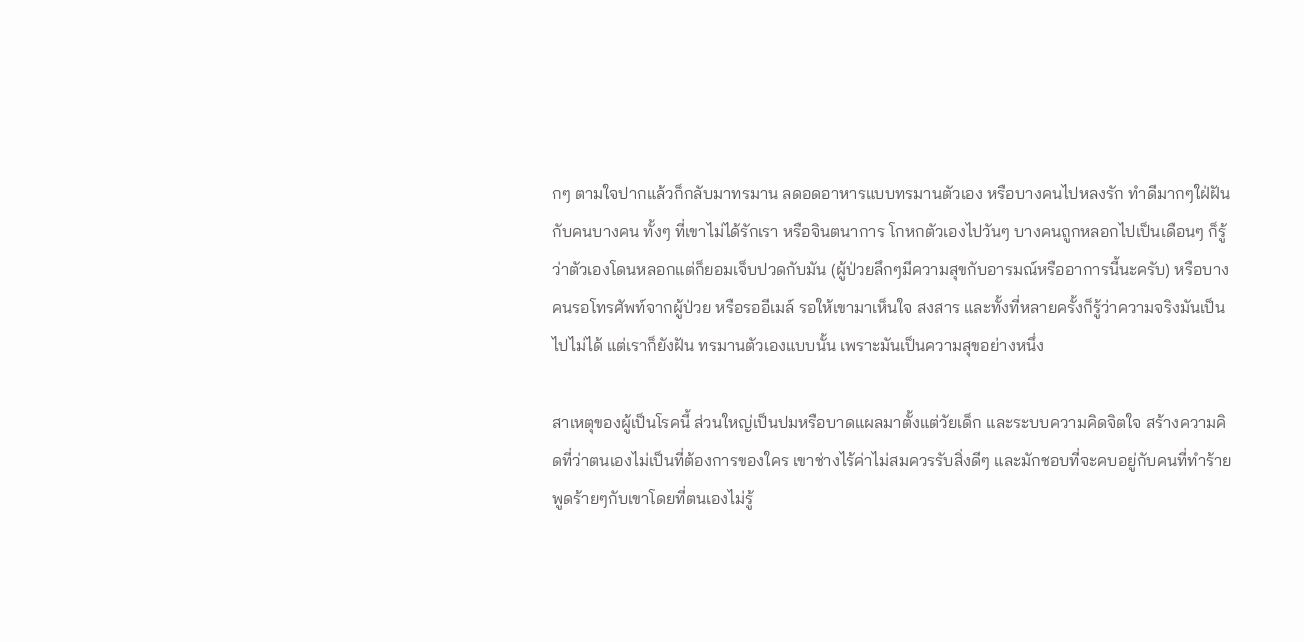กๆ ตามใจปากแล้วก็กลับมาทรมาน ลดอดอาหารแบบทรมานตัวเอง หรือบางคนไปหลงรัก ทำดีมากๆใฝ่ฝันกับคนบางคน ทั้งๆ ที่เขาไม่ได้รักเรา หรือจินตนาการ โกหกตัวเองไปวันๆ บางคนถูกหลอกไปเป็นเดือนๆ ก็รู้ว่าตัวเองโดนหลอกแต่ก็ยอมเจ็บปวดกับมัน (ผู้ป่วยลึกๆมีความสุขกับอารมณ์หรืออาการนี้นะครับ) หรือบางคนรอโทรศัพท์จากผู้ป่วย หรือรออีเมล์ รอให้เขามาเห็นใจ สงสาร และทั้งที่หลายครั้งก็รู้ว่าความจริงมันเป็นไปไม่ได้ แต่เราก็ยังฝัน ทรมานตัวเองแบบนั้น เพราะมันเป็นความสุขอย่างหนึ่ง

สาเหตุของผู้เป็นโรคนี้ ส่วนใหญ่เป็นปมหรือบาดแผลมาตั้งแต่วัยเด็ก และระบบความคิดจิตใจ สร้างความคิดที่ว่าตนเองไม่เป็นที่ต้องการของใคร เขาช่างไร้ค่าไม่สมควรรับสิ่งดีๆ และมักชอบที่จะคบอยู่กับคนที่ทำร้าย พูดร้ายๆกับเขาโดยที่ตนเองไม่รู้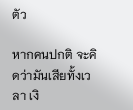ตัว

หากคนปกติ จะคิดว่ามันเสียทั้งเวลา เงิ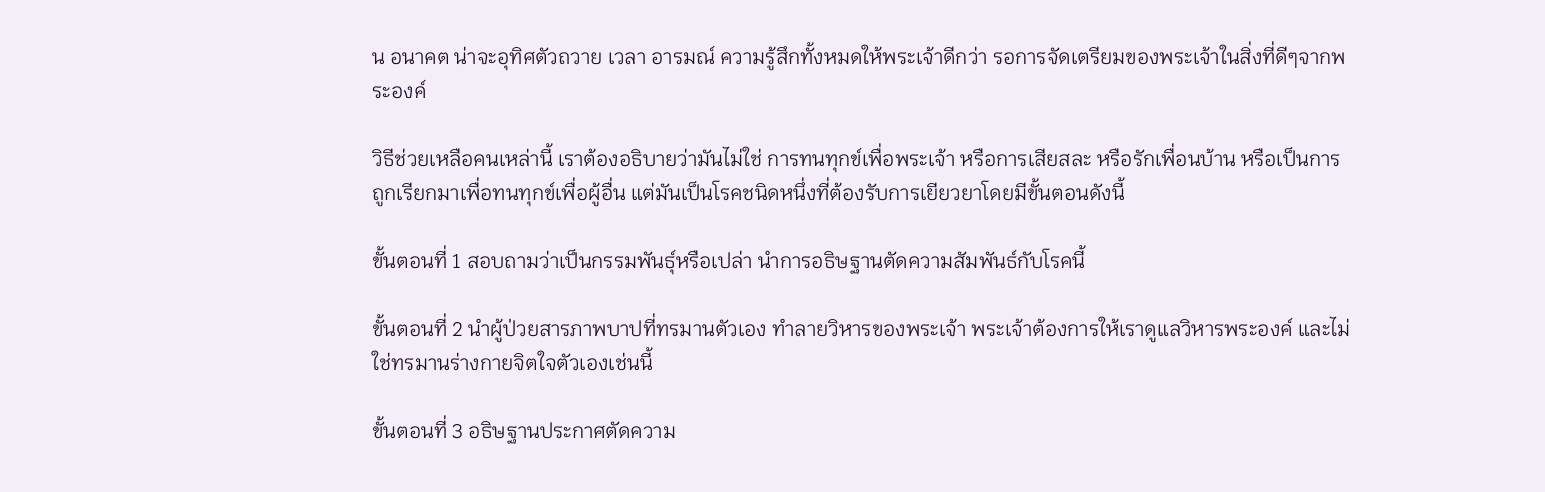น อนาคต น่าจะอุทิศตัวถวาย เวลา อารมณ์ ความรู้สึกทั้งหมดให้พระเจ้าดีกว่า รอการจัดเตรียมของพระเจ้าในสิ่งที่ดีๆจากพระองค์

วิธีช่วยเหลือคนเหล่านี้ เราต้องอธิบายว่ามันไม่ใช่ การทนทุกข์เพื่อพระเจ้า หรือการเสียสละ หรือรักเพื่อนบ้าน หรือเป็นการถูกเรียกมาเพื่อทนทุกข์เพื่อผู้อื่น แต่มันเป็นโรคชนิดหนึ่งที่ต้องรับการเยียวยาโดยมีขั้นตอนดังนี้

ขั้นตอนที่ 1 สอบถามว่าเป็นกรรมพันธุ์หรือเปล่า นำการอธิษฐานตัดความสัมพันธ์กับโรคนี้

ขั้นตอนที่ 2 นำผู้ป่วยสารภาพบาปที่ทรมานตัวเอง ทำลายวิหารของพระเจ้า พระเจ้าต้องการให้เราดูแลวิหารพระองค์ และไม่ใช่ทรมานร่างกายจิตใจตัวเองเช่นนี้

ขั้นตอนที่ 3 อธิษฐานประกาศตัดความ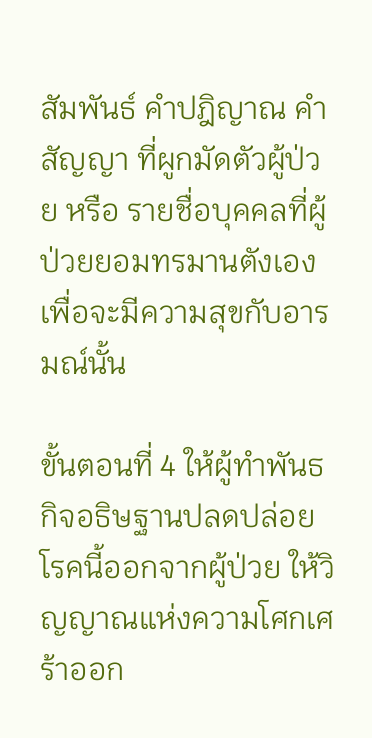สัมพันธ์ คำปฎิญาณ คำสัญญา ที่ผูกมัดตัวผู้ป่วย หรือ รายชื่อบุคคลที่ผู้ป่วยยอมทรมานตังเองเพื่อจะมีความสุขกับอารมณ์นั้น

ขั้นตอนที่ 4 ให้ผู้ทำพันธกิจอธิษฐานปลดปล่อยโรคนี้ออกจากผู้ป่วย ให้วิญญาณแห่งความโศกเศร้าออก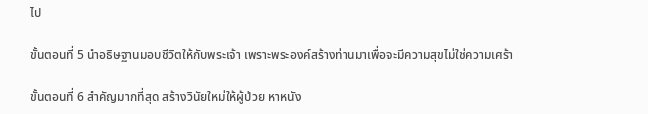ไป

ขั้นตอนที่ 5 นำอธิษฐานมอบชีวิตให้กับพระเจ้า เพราะพระองค์สร้างท่านมาเพื่อจะมีความสุขไม่ใช่ความเศร้า

ขั้นตอนที่ 6 สำคัญมากที่สุด สร้างวินัยใหม่ให้ผู้ป่วย หาหนัง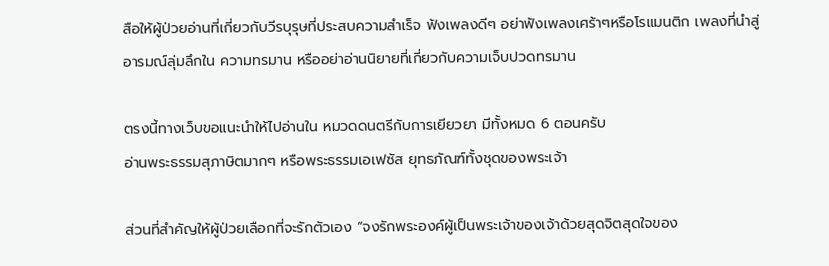สือให้ผู้ป่วยอ่านที่เกี่ยวกับวีรบุรุษที่ประสบความสำเร็จ ฟังเพลงดีๆ อย่าฟังเพลงเศร้าๆหรือโรแมนติก เพลงที่นำสู่อารมณ์ลุ่มลึกใน ความทรมาน หรืออย่าอ่านนิยายที่เกี่ยวกับความเจ็บปวดทรมาน

ตรงนี้ทางเว็บขอแนะนำให้ไปอ่านใน หมวดดนตรีกับการเยียวยา มีทั้งหมด 6 ตอนครับ
อ่านพระธรรมสุภาษิตมากๆ หรือพระธรรมเอเฟซัส ยุทธภัณฑ์ทั้งชุดของพระเจ้า

ส่วนที่สำคัญให้ผู้ป่วยเลือกที่จะรักตัวเอง “จงรักพระองค์ผู้เป็นพระเจ้าของเจ้าด้วยสุดจิตสุดใจของ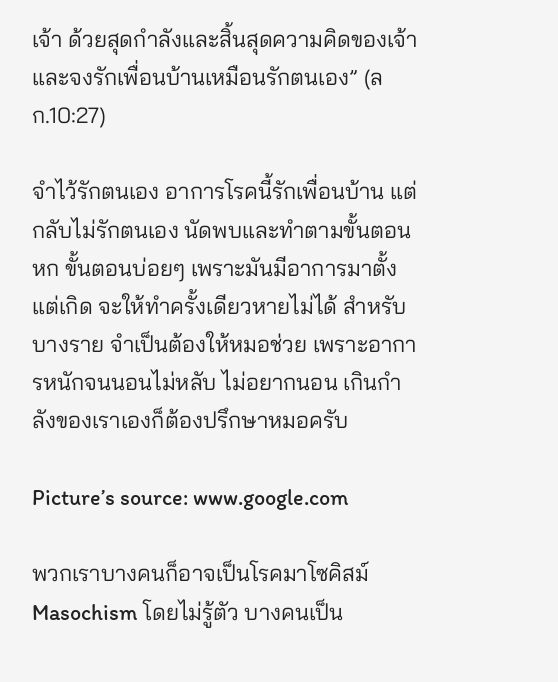เจ้า ด้วยสุดกำลังและสิ้นสุดความคิดของเจ้า และจงรักเพื่อนบ้านเหมือนรักตนเอง” (ลก.10:27)

จำไว้รักตนเอง อาการโรคนี้รักเพื่อนบ้าน แต่กลับไม่รักตนเอง นัดพบและทำตามขั้นตอนหก ขั้นตอนบ่อยๆ เพราะมันมีอาการมาตั้งแต่เกิด จะให้ทำครั้งเดียวหายไม่ได้ สำหรับบางราย จำเป็นต้องให้หมอช่วย เพราะอาการหนักจนนอนไม่หลับ ไม่อยากนอน เกินกำลังของเราเองก็ต้องปรึกษาหมอครับ

Picture’s source: www.google.com

พวกเราบางคนก็อาจเป็นโรคมาโซคิสม์ Masochism โดยไม่รู้ตัว บางคนเป็น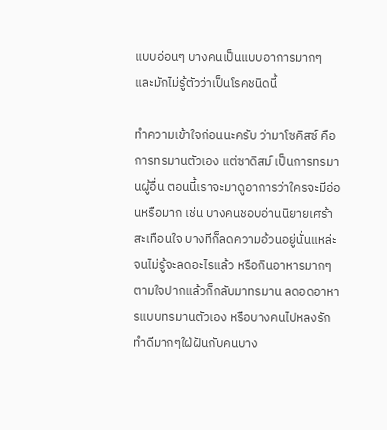แบบอ่อนๆ บางคนเป็นแบบอาการมากๆ และมักไม่รู้ตัวว่าเป็นโรคชนิดนี้

ทำความเข้าใจก่อนนะครับ ว่ามาโซคิสซ์ คือ การทรมานตัวเอง แต่ซาดิสม์ เป็นการทรมานผู้อื่น ตอนนี้เราจะมาดูอาการว่าใครจะมีอ่อนหรือมาก เช่น บางคนชอบอ่านนิยายเศร้าสะเทือนใจ บางทีก็ลดความอ้วนอยู่นั่นแหล่ะ จนไม่รู้จะลดอะไรแล้ว หรือกินอาหารมากๆ ตามใจปากแล้วก็กลับมาทรมาน ลดอดอาหารแบบทรมานตัวเอง หรือบางคนไปหลงรัก ทำดีมากๆใฝ่ฝันกับคนบาง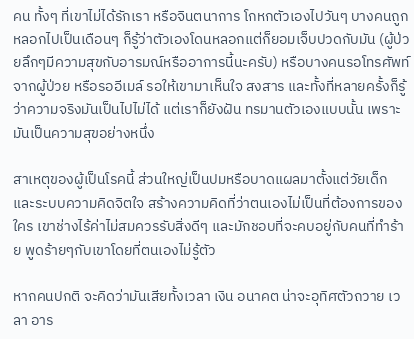คน ทั้งๆ ที่เขาไม่ได้รักเรา หรือจินตนาการ โกหกตัวเองไปวันๆ บางคนถูกหลอกไปเป็นเดือนๆ ก็รู้ว่าตัวเองโดนหลอกแต่ก็ยอมเจ็บปวดกับมัน (ผู้ป่วยลึกๆมีความสุขกับอารมณ์หรืออาการนี้นะครับ) หรือบางคนรอโทรศัพท์จากผู้ป่วย หรือรออีเมล์ รอให้เขามาเห็นใจ สงสาร และทั้งที่หลายครั้งก็รู้ว่าความจริงมันเป็นไปไม่ได้ แต่เราก็ยังฝัน ทรมานตัวเองแบบนั้น เพราะมันเป็นความสุขอย่างหนึ่ง

สาเหตุของผู้เป็นโรคนี้ ส่วนใหญ่เป็นปมหรือบาดแผลมาตั้งแต่วัยเด็ก และระบบความคิดจิตใจ สร้างความคิดที่ว่าตนเองไม่เป็นที่ต้องการของใคร เขาช่างไร้ค่าไม่สมควรรับสิ่งดีๆ และมักชอบที่จะคบอยู่กับคนที่ทำร้าย พูดร้ายๆกับเขาโดยที่ตนเองไม่รู้ตัว

หากคนปกติ จะคิดว่ามันเสียทั้งเวลา เงิน อนาคต น่าจะอุทิศตัวถวาย เวลา อาร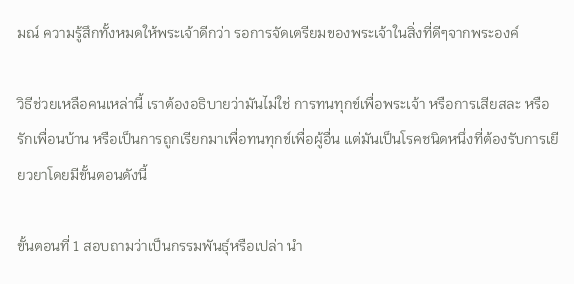มณ์ ความรู้สึกทั้งหมดให้พระเจ้าดีกว่า รอการจัดเตรียมของพระเจ้าในสิ่งที่ดีๆจากพระองค์

วิธีช่วยเหลือคนเหล่านี้ เราต้องอธิบายว่ามันไม่ใช่ การทนทุกข์เพื่อพระเจ้า หรือการเสียสละ หรือรักเพื่อนบ้าน หรือเป็นการถูกเรียกมาเพื่อทนทุกข์เพื่อผู้อื่น แต่มันเป็นโรคชนิดหนึ่งที่ต้องรับการเยียวยาโดยมีขั้นตอนดังนี้

ขั้นตอนที่ 1 สอบถามว่าเป็นกรรมพันธุ์หรือเปล่า นำ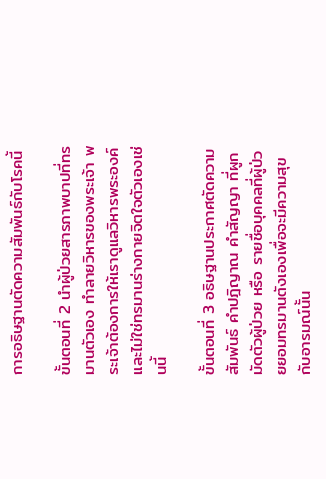การอธิษฐานตัดความสัมพันธ์กับโรคนี้

ขั้นตอนที่ 2 นำผู้ป่วยสารภาพบาปที่ทรมานตัวเอง ทำลายวิหารของพระเจ้า พระเจ้าต้องการให้เราดูแลวิหารพระองค์ และไม่ใช่ทรมานร่างกายจิตใจตัวเองเช่นนี้

ขั้นตอนที่ 3 อธิษฐานประกาศตัดความสัมพันธ์ คำปฎิญาณ คำสัญญา ที่ผูกมัดตัวผู้ป่วย หรือ รายชื่อบุคคลที่ผู้ป่วยยอมทรมานตังเองเพื่อจะมีความสุขกับอารมณ์นั้น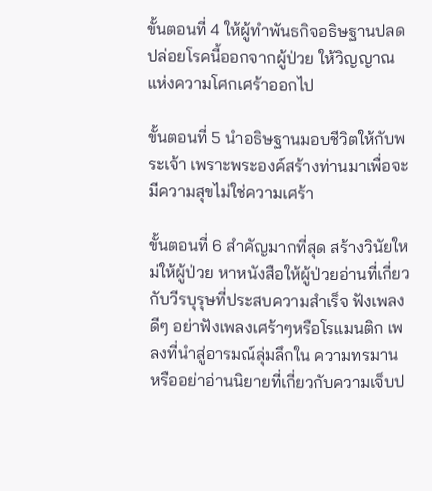ขั้นตอนที่ 4 ให้ผู้ทำพันธกิจอธิษฐานปลดปล่อยโรคนี้ออกจากผู้ป่วย ให้วิญญาณแห่งความโศกเศร้าออกไป

ขั้นตอนที่ 5 นำอธิษฐานมอบชีวิตให้กับพระเจ้า เพราะพระองค์สร้างท่านมาเพื่อจะมีความสุขไม่ใช่ความเศร้า

ขั้นตอนที่ 6 สำคัญมากที่สุด สร้างวินัยใหม่ให้ผู้ป่วย หาหนังสือให้ผู้ป่วยอ่านที่เกี่ยวกับวีรบุรุษที่ประสบความสำเร็จ ฟังเพลงดีๆ อย่าฟังเพลงเศร้าๆหรือโรแมนติก เพลงที่นำสู่อารมณ์ลุ่มลึกใน ความทรมาน หรืออย่าอ่านนิยายที่เกี่ยวกับความเจ็บป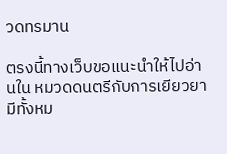วดทรมาน

ตรงนี้ทางเว็บขอแนะนำให้ไปอ่านใน หมวดดนตรีกับการเยียวยา มีทั้งหม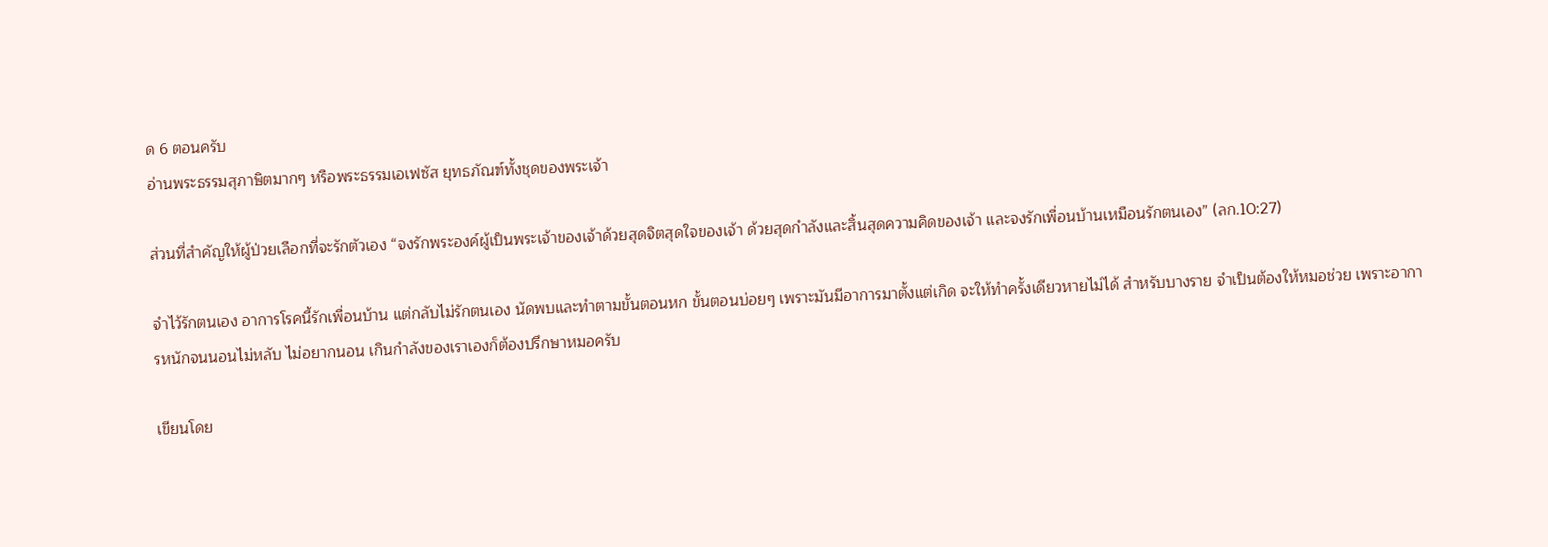ด 6 ตอนครับ
อ่านพระธรรมสุภาษิตมากๆ หรือพระธรรมเอเฟซัส ยุทธภัณฑ์ทั้งชุดของพระเจ้า

ส่วนที่สำคัญให้ผู้ป่วยเลือกที่จะรักตัวเอง “จงรักพระองค์ผู้เป็นพระเจ้าของเจ้าด้วยสุดจิตสุดใจของเจ้า ด้วยสุดกำลังและสิ้นสุดความคิดของเจ้า และจงรักเพื่อนบ้านเหมือนรักตนเอง” (ลก.10:27)

จำไว้รักตนเอง อาการโรคนี้รักเพื่อนบ้าน แต่กลับไม่รักตนเอง นัดพบและทำตามขั้นตอนหก ขั้นตอนบ่อยๆ เพราะมันมีอาการมาตั้งแต่เกิด จะให้ทำครั้งเดียวหายไม่ได้ สำหรับบางราย จำเป็นต้องให้หมอช่วย เพราะอาการหนักจนนอนไม่หลับ ไม่อยากนอน เกินกำลังของเราเองก็ต้องปรึกษาหมอครับ

เขียนโดย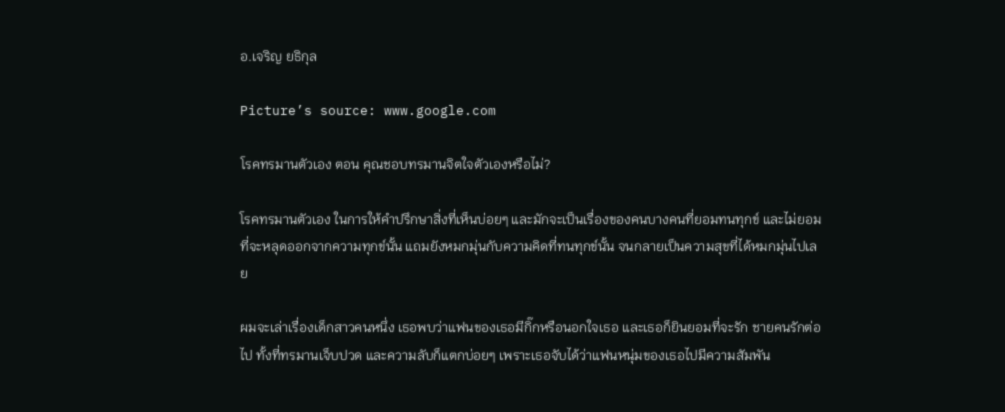อ.เจริญ ยธิกุล

Picture’s source: www.google.com

โรคทรมานตัวเอง ตอน คุณชอบทรมานจิตใจตัวเองหรือไม่?

โรคทรมานตัวเอง ในการให้คำปรึกษาสิ่งที่เห็นบ่อยๆ และมักจะเป็นเรื่องของคนบางคนที่ยอมทนทุกข์ และไม่ยอมที่จะหลุดออกจากความทุกข์นั้น แถมยังหมกมุ่นกับความคิดที่ทนทุกข์นั้น จนกลายเป็นความสุขที่ได้หมกมุ่นไปเลย

ผมจะเล่าเรื่องเด็กสาวคนหนึ่ง เธอพบว่าแฟนของเธอมีกิ๊กหรือนอกใจเธอ และเธอก็ยินยอมที่จะรัก ชายคนรักต่อไป ทั้งที่ทรมานเจ็บปวด และความลับก็แตกบ่อยๆ เพราะเธอจับได้ว่าแฟนหนุ่มของเธอไปมีความสัมพัน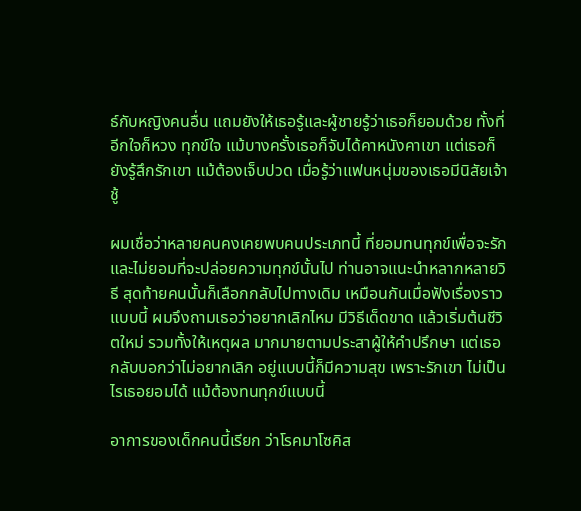ธ์กับหญิงคนอื่น แถมยังให้เธอรู้และผู้ชายรู้ว่าเธอก็ยอมด้วย ทั้งที่อีกใจก็หวง ทุกข์ใจ แม้บางครั้งเธอก็จับได้คาหนังคาเขา แต่เธอก็ยังรู้สึกรักเขา แม้ต้องเจ็บปวด เมื่อรู้ว่าแฟนหนุ่มของเธอมีนิสัยเจ้าชู้

ผมเชื่อว่าหลายคนคงเคยพบคนประเภทนี้ ที่ยอมทนทุกข์เพื่อจะรักและไม่ยอมที่จะปล่อยความทุกข์นั้นไป ท่านอาจแนะนำหลากหลายวิธี สุดท้ายคนนั้นก็เลือกกลับไปทางเดิม เหมือนกันเมื่อฟังเรื่องราวแบบนี้ ผมจึงถามเธอว่าอยากเลิกไหม มีวิธีเด็ดขาด แล้วเริ่มต้นชีวิตใหม่ รวมทั้งให้เหตุผล มากมายตามประสาผู้ให้คำปรึกษา แต่เธอกลับบอกว่าไม่อยากเลิก อยู่แบบนี้ก็มีความสุข เพราะรักเขา ไม่เป็นไรเธอยอมได้ แม้ต้องทนทุกข์แบบนี้

อาการของเด็กคนนี้เรียก ว่าโรคมาโซคิส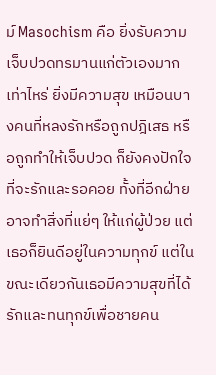ม์ Masochism คือ ยิ่งรับความเจ็บปวดทรมานแก่ตัวเองมากเท่าไหร่ ยิ่งมีความสุข เหมือนบางคนที่หลงรักหรือถูกปฎิเสธ หรือถูกทำให้เจ็บปวด ก็ยังคงปักใจที่จะรักและรอคอย ทั้งที่อีกฝ่ายอาจทำสิ่งที่แย่ๆ ให้แก่ผู้ป่วย แต่เธอก็ยินดีอยู่ในความทุกข์ แต่ในขณะเดียวกันเธอมีความสุขที่ได้รักและทนทุกข์เพื่อชายคน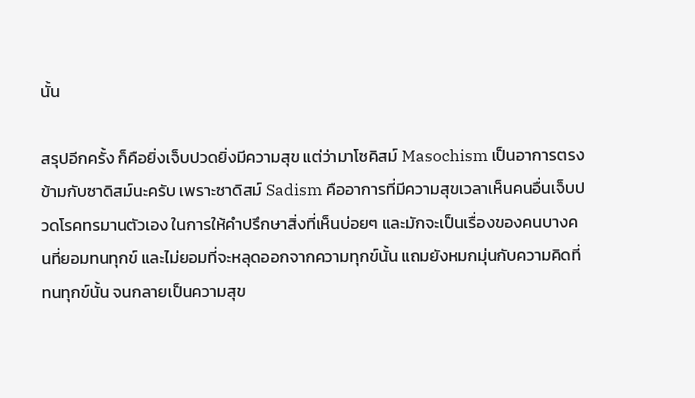นั้น

สรุปอีกครั้ง ก็คือยิ่งเจ็บปวดยิ่งมีความสุข แต่ว่ามาโซคิสม์ Masochism เป็นอาการตรงข้ามกับซาดิสม์นะครับ เพราะซาดิสม์ Sadism คืออาการที่มีความสุขเวลาเห็นคนอื่นเจ็บปวดโรคทรมานตัวเอง ในการให้คำปรึกษาสิ่งที่เห็นบ่อยๆ และมักจะเป็นเรื่องของคนบางคนที่ยอมทนทุกข์ และไม่ยอมที่จะหลุดออกจากความทุกข์นั้น แถมยังหมกมุ่นกับความคิดที่ทนทุกข์นั้น จนกลายเป็นความสุข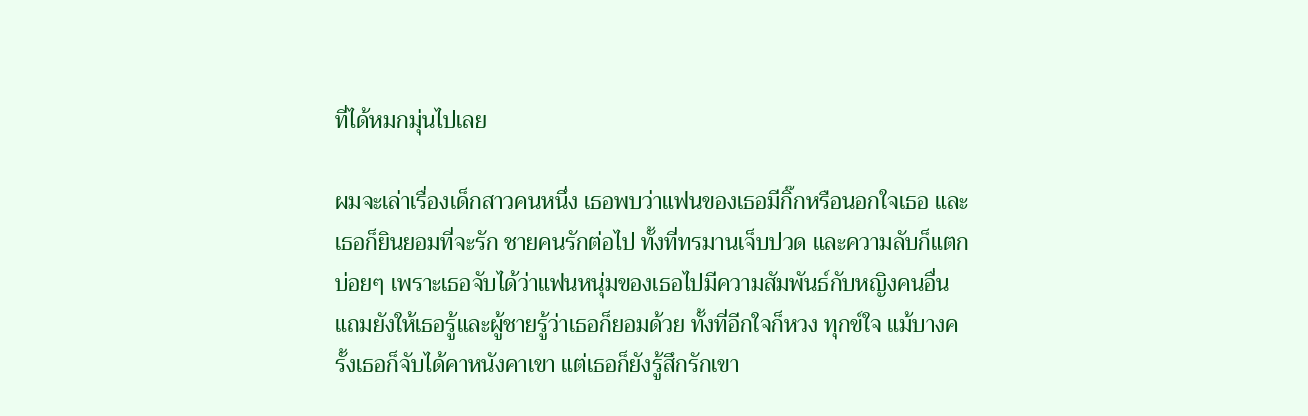ที่ได้หมกมุ่นไปเลย

ผมจะเล่าเรื่องเด็กสาวคนหนึ่ง เธอพบว่าแฟนของเธอมีกิ๊กหรือนอกใจเธอ และเธอก็ยินยอมที่จะรัก ชายคนรักต่อไป ทั้งที่ทรมานเจ็บปวด และความลับก็แตกบ่อยๆ เพราะเธอจับได้ว่าแฟนหนุ่มของเธอไปมีความสัมพันธ์กับหญิงคนอื่น แถมยังให้เธอรู้และผู้ชายรู้ว่าเธอก็ยอมด้วย ทั้งที่อีกใจก็หวง ทุกข์ใจ แม้บางครั้งเธอก็จับได้คาหนังคาเขา แต่เธอก็ยังรู้สึกรักเขา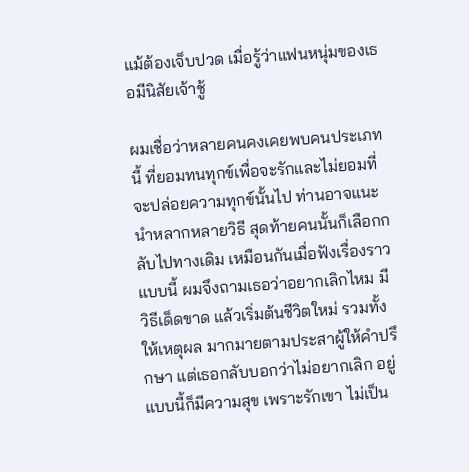แม้ต้องเจ็บปวด เมื่อรู้ว่าแฟนหนุ่มของเธอมีนิสัยเจ้าชู้

ผมเชื่อว่าหลายคนคงเคยพบคนประเภทนี้ ที่ยอมทนทุกข์เพื่อจะรักและไม่ยอมที่จะปล่อยความทุกข์นั้นไป ท่านอาจแนะนำหลากหลายวิธี สุดท้ายคนนั้นก็เลือกกลับไปทางเดิม เหมือนกันเมื่อฟังเรื่องราวแบบนี้ ผมจึงถามเธอว่าอยากเลิกไหม มีวิธีเด็ดขาด แล้วเริ่มต้นชีวิตใหม่ รวมทั้งให้เหตุผล มากมายตามประสาผู้ให้คำปรึกษา แต่เธอกลับบอกว่าไม่อยากเลิก อยู่แบบนี้ก็มีความสุข เพราะรักเขา ไม่เป็น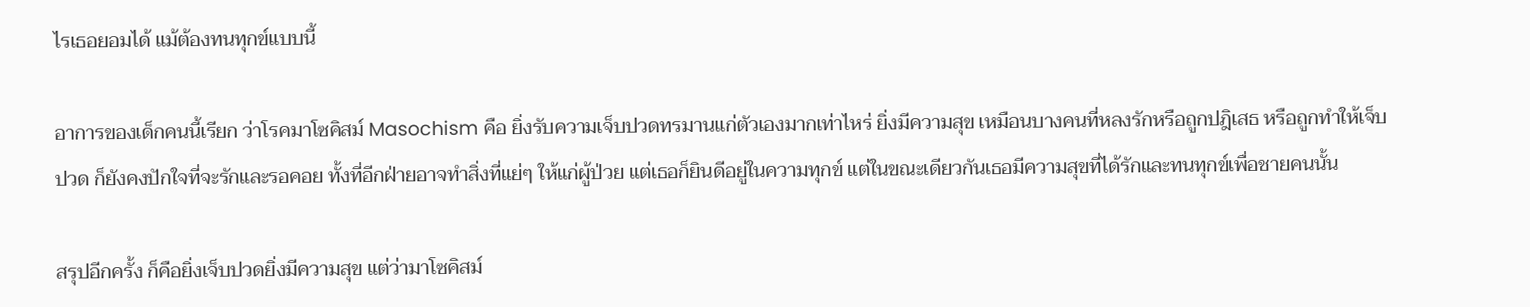ไรเธอยอมได้ แม้ต้องทนทุกข์แบบนี้

อาการของเด็กคนนี้เรียก ว่าโรคมาโซคิสม์ Masochism คือ ยิ่งรับความเจ็บปวดทรมานแก่ตัวเองมากเท่าไหร่ ยิ่งมีความสุข เหมือนบางคนที่หลงรักหรือถูกปฎิเสธ หรือถูกทำให้เจ็บปวด ก็ยังคงปักใจที่จะรักและรอคอย ทั้งที่อีกฝ่ายอาจทำสิ่งที่แย่ๆ ให้แก่ผู้ป่วย แต่เธอก็ยินดีอยู่ในความทุกข์ แต่ในขณะเดียวกันเธอมีความสุขที่ได้รักและทนทุกข์เพื่อชายคนนั้น

สรุปอีกครั้ง ก็คือยิ่งเจ็บปวดยิ่งมีความสุข แต่ว่ามาโซคิสม์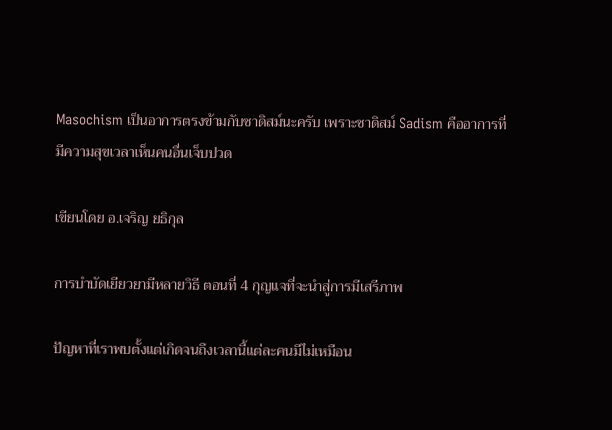Masochism เป็นอาการตรงข้ามกับซาดิสม์นะครับ เพราะซาดิสม์ Sadism คืออาการที่มีความสุขเวลาเห็นคนอื่นเจ็บปวด

เขียนโดย อ.เจริญ ยธิกุล

การบำบัดเยียวยามีหลายวิธี ตอนที่ 4 กุญแจที่จะนำสู่การมีเสรีภาพ

ปัญหาที่เราพบตั้งแต่เกิดจนถึงเวลานี้แต่ละคนมีไม่เหมือน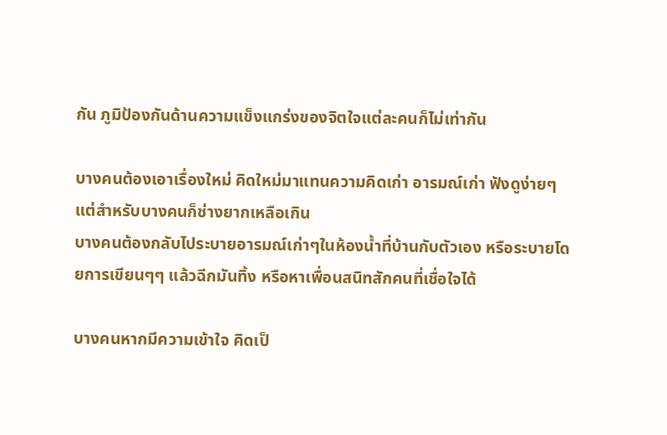กัน ภูมิป้องกันด้านความแข็งแกร่งของจิตใจแต่ละคนก็ไม่เท่ากัน

บางคนต้องเอาเรื่องใหม่ คิดใหม่มาแทนความคิดเก่า อารมณ์เก่า ฟังดูง่ายๆ แต่สำหรับบางคนก็ช่างยากเหลือเกิน
บางคนต้องกลับไประบายอารมณ์เก่าๆในห้องน้ำที่บ้านกับตัวเอง หรือระบายโดยการเขียนๆๆ แล้วฉีกมันทิ้ง หรือหาเพื่อนสนิทสักคนที่เชื่อใจได้

บางคนหากมีความเข้าใจ คิดเป็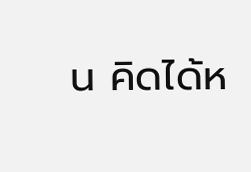น คิดได้ห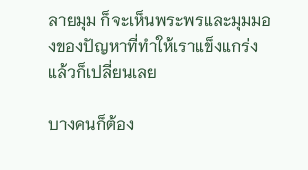ลายมุม ก็จะเห็นพระพรและมุมมองของปัญหาที่ทำให้เราแข็งแกร่ง แล้วก็เปลี่ยนเลย

บางคนก็ต้อง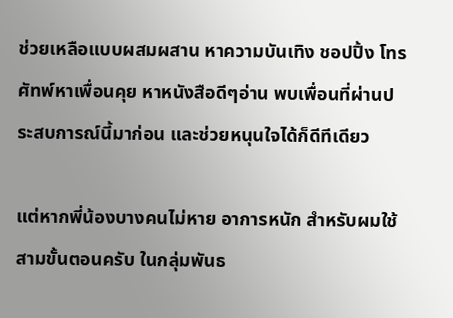ช่วยเหลือแบบผสมผสาน หาความบันเทิง ชอปปิ้ง โทรศัทพ์หาเพื่อนคุย หาหนังสือดีๆอ่าน พบเพื่อนที่ผ่านประสบการณ์นี้มาก่อน และช่วยหนุนใจได้ก็ดีทีเดียว

แต่หากพี่น้องบางคนไม่หาย อาการหนัก สำหรับผมใช้สามขั้นตอนครับ ในกลุ่มพันธ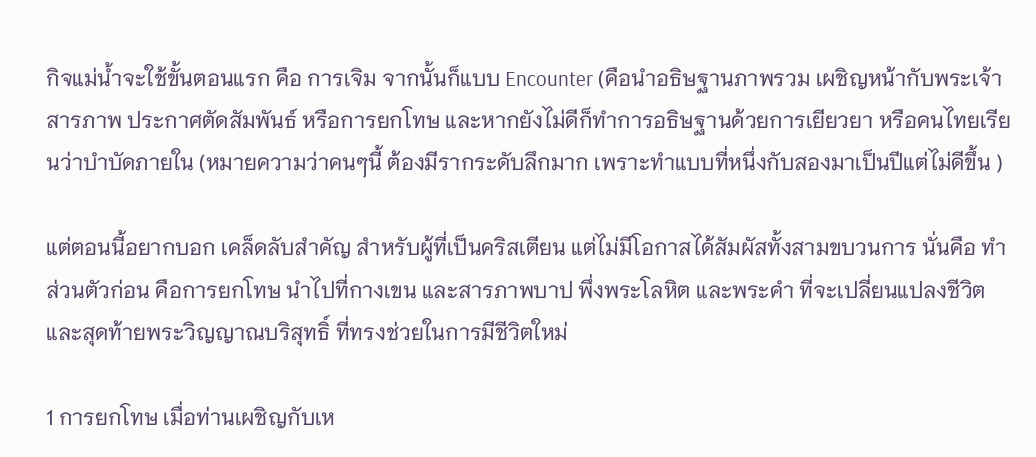กิจแม่น้ำจะใช้ขั้นตอนแรก คือ การเจิม จากนั้นก็แบบ Encounter (คือนำอธิษฐานภาพรวม เผชิญหน้ากับพระเจ้า สารภาพ ประกาศตัดสัมพันธ์ หรือการยกโทษ และหากยังไม่ดีก็ทำการอธิษฐานด้วยการเยียวยา หรือคนไทยเรียนว่าบำบัดภายใน (หมายความว่าคนๆนี้ ต้องมีรากระดับลึกมาก เพราะทำแบบที่หนึ่งกับสองมาเป็นปีแต่ไม่ดีขึ้น )

แต่ตอนนี้อยากบอก เคล็ดลับสำคัญ สำหรับผู้ที่เป็นคริสเตียน แต่ไม่มีโอกาสได้สัมผัสทั้งสามขบวนการ นั่นคือ ทำส่วนตัวก่อน คือการยกโทษ นำไปที่กางเขน และสารภาพบาป พึ่งพระโลหิต และพระคำ ที่จะเปลี่ยนแปลงชีวิต และสุดท้ายพระวิญญาณบริสุทธิ์ ที่ทรงช่วยในการมีชีวิตใหม่

1 การยกโทษ เมื่อท่านเผชิญกับเห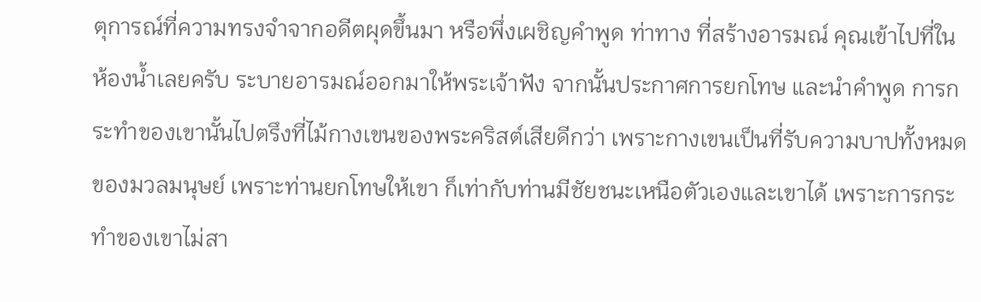ตุการณ์ที่ความทรงจำจากอดีตผุดขึ้นมา หรือพึ่งเผชิญคำพูด ท่าทาง ที่สร้างอารมณ์ คุณเข้าไปที่ในห้องน้ำเลยครับ ระบายอารมณ์ออกมาให้พระเจ้าฟัง จากนั้นประกาศการยกโทษ และนำคำพูด การกระทำของเขานั้นไปตรึงที่ไม้กางเขนของพระคริสต์เสียดีกว่า เพราะกางเขนเป็นที่รับความบาปทั้งหมดของมวลมนุษย์ เพราะท่านยกโทษให้เขา ก็เท่ากับท่านมีชัยชนะเหนือตัวเองและเขาได้ เพราะการกระทำของเขาไม่สา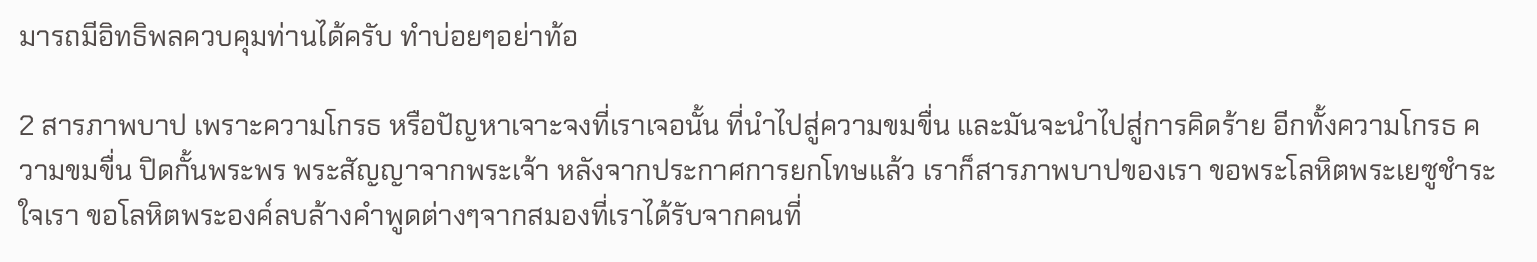มารถมีอิทธิพลควบคุมท่านได้ครับ ทำบ่อยๆอย่าท้อ

2 สารภาพบาป เพราะความโกรธ หรือปัญหาเจาะจงที่เราเจอนั้น ที่นำไปสู่ความขมขื่น และมันจะนำไปสู่การคิดร้าย อีกทั้งความโกรธ ความขมขื่น ปิดกั้นพระพร พระสัญญาจากพระเจ้า หลังจากประกาศการยกโทษแล้ว เราก็สารภาพบาปของเรา ขอพระโลหิตพระเยซูชำระใจเรา ขอโลหิตพระองค์ลบล้างคำพูดต่างๆจากสมองที่เราได้รับจากคนที่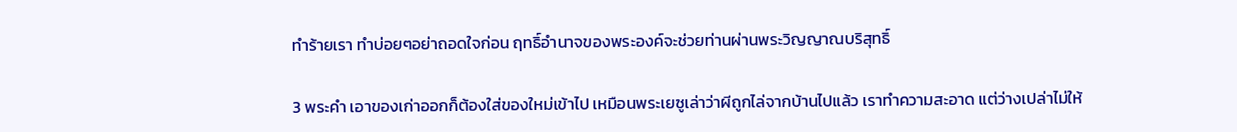ทำร้ายเรา ทำบ่อยๆอย่าถอดใจก่อน ฤทธิ์อำนาจของพระองค์จะช่วยท่านผ่านพระวิญญาณบริสุทธิ์

3 พระคำ เอาของเก่าออกก็ต้องใส่ของใหม่เข้าไป เหมือนพระเยซูเล่าว่าผีถูกไล่จากบ้านไปแล้ว เราทำความสะอาด แต่ว่างเปล่าไม่ให้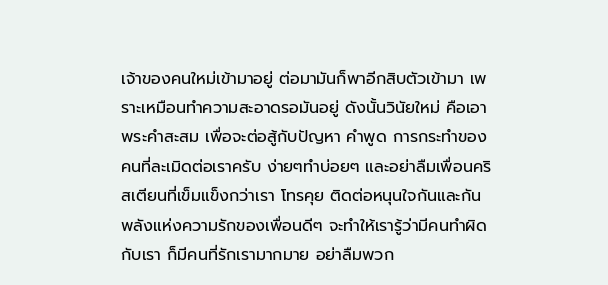เจ้าของคนใหม่เข้ามาอยู่ ต่อมามันก็พาอีกสิบตัวเข้ามา เพราะเหมือนทำความสะอาดรอมันอยู่ ดังนั้นวินัยใหม่ คือเอาพระคำสะสม เพื่อจะต่อสู้กับปัญหา คำพูด การกระทำของคนที่ละเมิดต่อเราครับ ง่ายๆทำบ่อยๆ และอย่าลืมเพื่อนคริสเตียนที่เข็มแข็งกว่าเรา โทรคุย ติดต่อหนุนใจกันและกัน พลังแห่งความรักของเพื่อนดีๆ จะทำให้เรารู้ว่ามีคนทำผิดกับเรา ก็มีคนที่รักเรามากมาย อย่าลืมพวก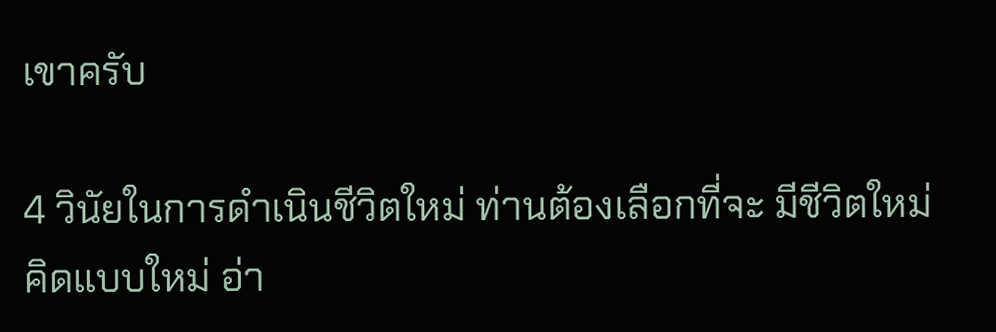เขาครับ

4 วินัยในการดำเนินชีวิตใหม่ ท่านต้องเลือกที่จะ มีชีวิตใหม่ คิดแบบใหม่ อ่า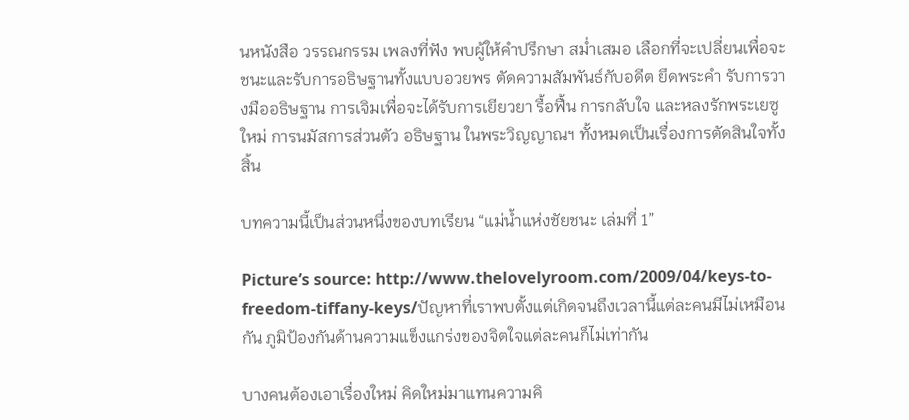นหนังสือ วรรณกรรม เพลงที่ฟัง พบผู้ให้คำปรึกษา สม่ำเสมอ เลือกที่จะเปลี่ยนเพื่อจะชนะและรับการอธิษฐานทั้งแบบอวยพร ตัดความสัมพันธ์กับอดีต ยึดพระคำ รับการวางมืออธิษฐาน การเจิมเพื่อจะได้รับการเยียวยา รื้อฟื้น การกลับใจ และหลงรักพระเยซูใหม่ การนมัสการส่วนตัว อธิษฐาน ในพระวิญญาณฯ ทั้งหมดเป็นเรื่องการตัดสินใจทั้งสิ้น

บทความนี้เป็นส่วนหนึ่งของบทเรียน “แม่น้ำแห่งชัยชนะ เล่มที่ 1”

Picture’s source: http://www.thelovelyroom.com/2009/04/keys-to-freedom-tiffany-keys/ปัญหาที่เราพบตั้งแต่เกิดจนถึงเวลานี้แต่ละคนมีไม่เหมือนกัน ภูมิป้องกันด้านความแข็งแกร่งของจิตใจแต่ละคนก็ไม่เท่ากัน

บางคนต้องเอาเรื่องใหม่ คิดใหม่มาแทนความคิ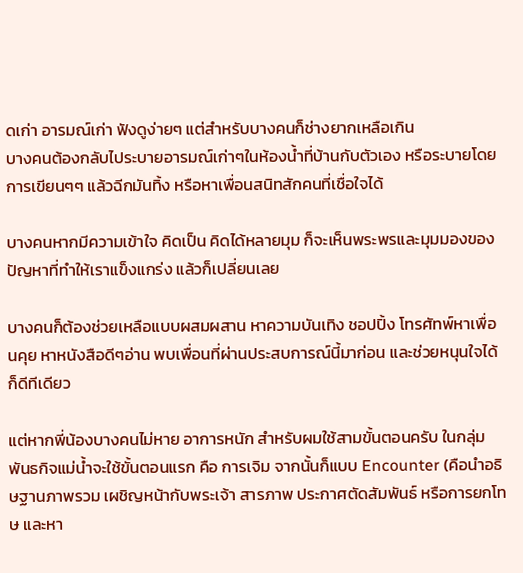ดเก่า อารมณ์เก่า ฟังดูง่ายๆ แต่สำหรับบางคนก็ช่างยากเหลือเกิน
บางคนต้องกลับไประบายอารมณ์เก่าๆในห้องน้ำที่บ้านกับตัวเอง หรือระบายโดยการเขียนๆๆ แล้วฉีกมันทิ้ง หรือหาเพื่อนสนิทสักคนที่เชื่อใจได้

บางคนหากมีความเข้าใจ คิดเป็น คิดได้หลายมุม ก็จะเห็นพระพรและมุมมองของปัญหาที่ทำให้เราแข็งแกร่ง แล้วก็เปลี่ยนเลย

บางคนก็ต้องช่วยเหลือแบบผสมผสาน หาความบันเทิง ชอปปิ้ง โทรศัทพ์หาเพื่อนคุย หาหนังสือดีๆอ่าน พบเพื่อนที่ผ่านประสบการณ์นี้มาก่อน และช่วยหนุนใจได้ก็ดีทีเดียว

แต่หากพี่น้องบางคนไม่หาย อาการหนัก สำหรับผมใช้สามขั้นตอนครับ ในกลุ่มพันธกิจแม่น้ำจะใช้ขั้นตอนแรก คือ การเจิม จากนั้นก็แบบ Encounter (คือนำอธิษฐานภาพรวม เผชิญหน้ากับพระเจ้า สารภาพ ประกาศตัดสัมพันธ์ หรือการยกโทษ และหา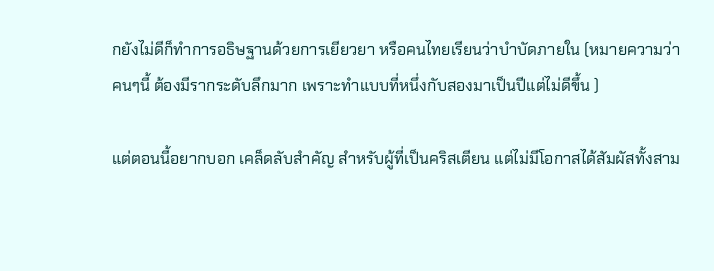กยังไม่ดีก็ทำการอธิษฐานด้วยการเยียวยา หรือคนไทยเรียนว่าบำบัดภายใน (หมายความว่าคนๆนี้ ต้องมีรากระดับลึกมาก เพราะทำแบบที่หนึ่งกับสองมาเป็นปีแต่ไม่ดีขึ้น )

แต่ตอนนี้อยากบอก เคล็ดลับสำคัญ สำหรับผู้ที่เป็นคริสเตียน แต่ไม่มีโอกาสได้สัมผัสทั้งสาม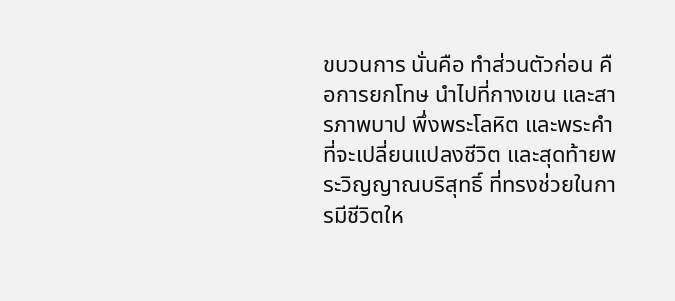ขบวนการ นั่นคือ ทำส่วนตัวก่อน คือการยกโทษ นำไปที่กางเขน และสารภาพบาป พึ่งพระโลหิต และพระคำ ที่จะเปลี่ยนแปลงชีวิต และสุดท้ายพระวิญญาณบริสุทธิ์ ที่ทรงช่วยในการมีชีวิตให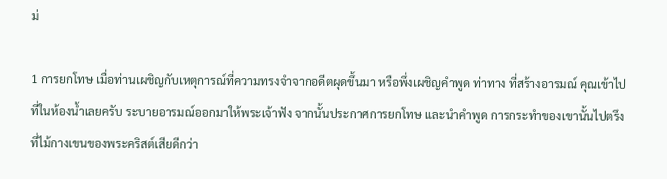ม่

1 การยกโทษ เมื่อท่านเผชิญกับเหตุการณ์ที่ความทรงจำจากอดีตผุดขึ้นมา หรือพึ่งเผชิญคำพูด ท่าทาง ที่สร้างอารมณ์ คุณเข้าไปที่ในห้องน้ำเลยครับ ระบายอารมณ์ออกมาให้พระเจ้าฟัง จากนั้นประกาศการยกโทษ และนำคำพูด การกระทำของเขานั้นไปตรึงที่ไม้กางเขนของพระคริสต์เสียดีกว่า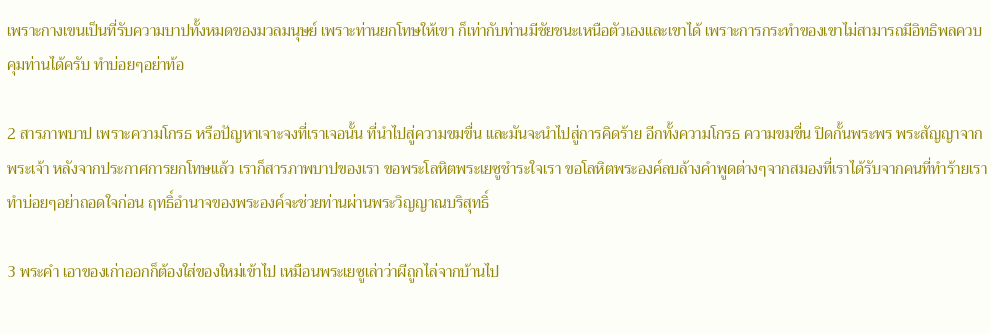เพราะกางเขนเป็นที่รับความบาปทั้งหมดของมวลมนุษย์ เพราะท่านยกโทษให้เขา ก็เท่ากับท่านมีชัยชนะเหนือตัวเองและเขาได้ เพราะการกระทำของเขาไม่สามารถมีอิทธิพลควบคุมท่านได้ครับ ทำบ่อยๆอย่าท้อ

2 สารภาพบาป เพราะความโกรธ หรือปัญหาเจาะจงที่เราเจอนั้น ที่นำไปสู่ความขมขื่น และมันจะนำไปสู่การคิดร้าย อีกทั้งความโกรธ ความขมขื่น ปิดกั้นพระพร พระสัญญาจากพระเจ้า หลังจากประกาศการยกโทษแล้ว เราก็สารภาพบาปของเรา ขอพระโลหิตพระเยซูชำระใจเรา ขอโลหิตพระองค์ลบล้างคำพูดต่างๆจากสมองที่เราได้รับจากคนที่ทำร้ายเรา ทำบ่อยๆอย่าถอดใจก่อน ฤทธิ์อำนาจของพระองค์จะช่วยท่านผ่านพระวิญญาณบริสุทธิ์

3 พระคำ เอาของเก่าออกก็ต้องใส่ของใหม่เข้าไป เหมือนพระเยซูเล่าว่าผีถูกไล่จากบ้านไป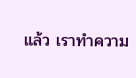แล้ว เราทำความ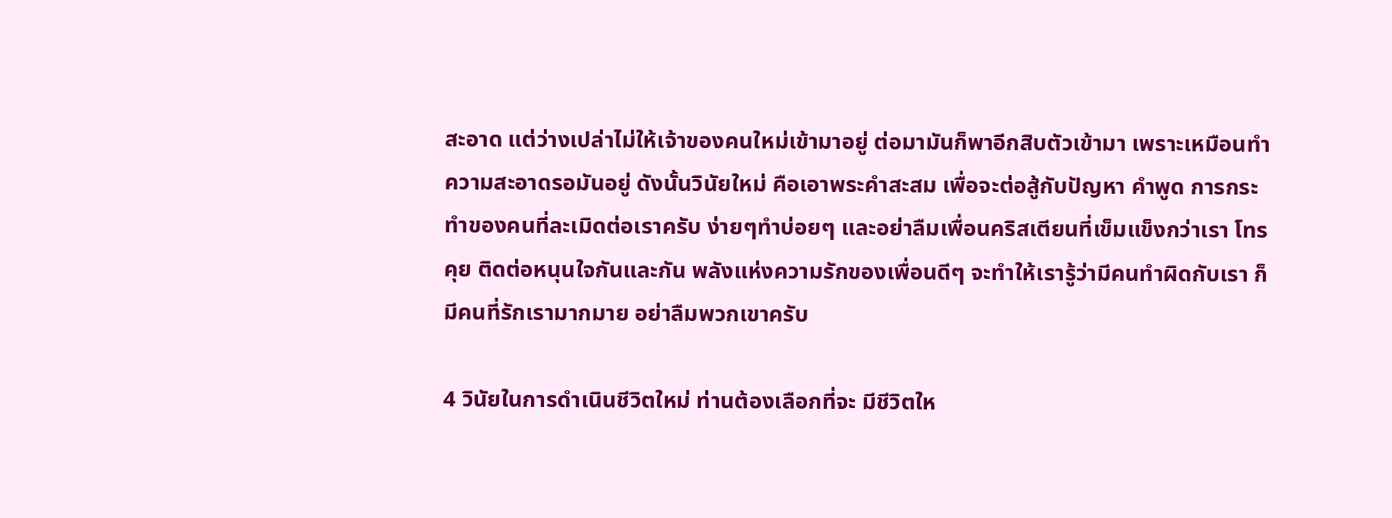สะอาด แต่ว่างเปล่าไม่ให้เจ้าของคนใหม่เข้ามาอยู่ ต่อมามันก็พาอีกสิบตัวเข้ามา เพราะเหมือนทำความสะอาดรอมันอยู่ ดังนั้นวินัยใหม่ คือเอาพระคำสะสม เพื่อจะต่อสู้กับปัญหา คำพูด การกระทำของคนที่ละเมิดต่อเราครับ ง่ายๆทำบ่อยๆ และอย่าลืมเพื่อนคริสเตียนที่เข็มแข็งกว่าเรา โทรคุย ติดต่อหนุนใจกันและกัน พลังแห่งความรักของเพื่อนดีๆ จะทำให้เรารู้ว่ามีคนทำผิดกับเรา ก็มีคนที่รักเรามากมาย อย่าลืมพวกเขาครับ

4 วินัยในการดำเนินชีวิตใหม่ ท่านต้องเลือกที่จะ มีชีวิตให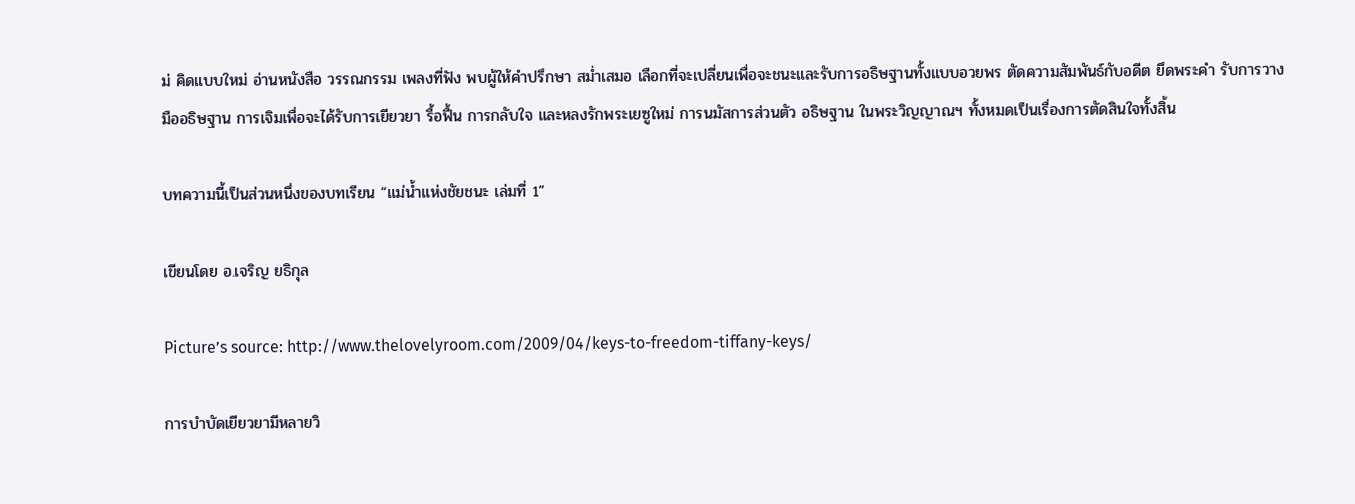ม่ คิดแบบใหม่ อ่านหนังสือ วรรณกรรม เพลงที่ฟัง พบผู้ให้คำปรึกษา สม่ำเสมอ เลือกที่จะเปลี่ยนเพื่อจะชนะและรับการอธิษฐานทั้งแบบอวยพร ตัดความสัมพันธ์กับอดีต ยึดพระคำ รับการวางมืออธิษฐาน การเจิมเพื่อจะได้รับการเยียวยา รื้อฟื้น การกลับใจ และหลงรักพระเยซูใหม่ การนมัสการส่วนตัว อธิษฐาน ในพระวิญญาณฯ ทั้งหมดเป็นเรื่องการตัดสินใจทั้งสิ้น

บทความนี้เป็นส่วนหนึ่งของบทเรียน “แม่น้ำแห่งชัยชนะ เล่มที่ 1”

เขียนโดย อ.เจริญ ยธิกุล

Picture’s source: http://www.thelovelyroom.com/2009/04/keys-to-freedom-tiffany-keys/

การบำบัดเยียวยามีหลายวิ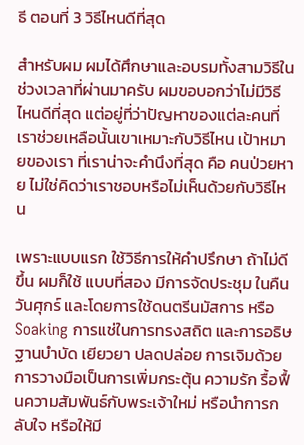ธี ตอนที่ 3 วิธีไหนดีที่สุด

สำหรับผม ผมได้ศึกษาและอบรมทั้งสามวิธีในช่วงเวลาที่ผ่านมาครับ ผมขอบอกว่าไม่มีวิธีไหนดีที่สุด แต่อยู่ที่ว่าปัญหาของแต่ละคนที่เราช่วยเหลือนั้นเขาเหมาะกับวิธีไหน เป้าหมายของเรา ที่เราน่าจะคำนึงที่สุด คือ คนป่วยหาย ไม่ใช่คิดว่าเราชอบหรือไม่เห็นด้วยกับวิธีไหน

เพราะแบบแรก ใช้วิธีการให้คำปรึกษา ถ้าไม่ดีขึ้น ผมก็ใช้ แบบที่สอง มีการจัดประชุม ในคืนวันศุกร์ และโดยการใช้ดนตรีนมัสการ หรือSoaking การแช่ในการทรงสถิต และการอธิษฐานบำบัด เยียวยา ปลดปล่อย การเจิมด้วยการวางมือเป็นการเพิ่มกระตุ้น ความรัก รื้อฟื้นความสัมพันธ์กับพระเจ้าใหม่ หรือนำการกลับใจ หรือให้มี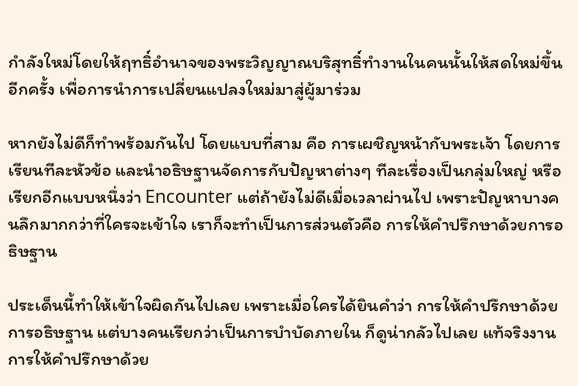กำลังใหม่โดยให้ฤทธิ์อำนาจของพระวิญญาณบริสุทธิ์ทำงานในคนนั้นให้สดใหม่ขึ้นอีกครั้ง เพื่อการนำการเปลี่ยนแปลงใหม่มาสู่ผู้มาร่วม

หากยังไม่ดีก็ทำพร้อมกันไป โดยแบบที่สาม คือ การเผชิญหน้ากับพระเจ้า โดยการเรียนทีละหัวข้อ และนำอธิษฐานจัดการกับปัญหาต่างๆ ทีละเรื่องเป็นกลุ่มใหญ่ หรือเรียกอีกแบบหนึ่งว่า Encounter แต่ถ้ายังไม่ดีเมื่อเวลาผ่านไป เพราะปัญหาบางคนลึกมากกว่าที่ใครจะเข้าใจ เราก็จะทำเป็นการส่วนตัวคือ การให้คำปรึกษาด้วยการอธิษฐาน

ประเด็นนี้ทำให้เข้าใจผิดกันไปเลย เพราะเมื่อใครได้ยินคำว่า การให้คำปรึกษาด้วยการอธิษฐาน แต่บางคนเรียกว่าเป็นการบำบัดภายใน ก็ดูน่ากลัวไปเลย แท้จริงงานการให้คำปรึกษาด้วย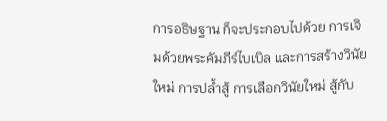การอธิษฐาน ก็จะประกอบไปด้วย การเจิมด้วยพระคัมภีร์ไบเบิล และการสร้างวินัยใหม่ การปล้ำสู้ การเลือกวินัยใหม่ สู้กับ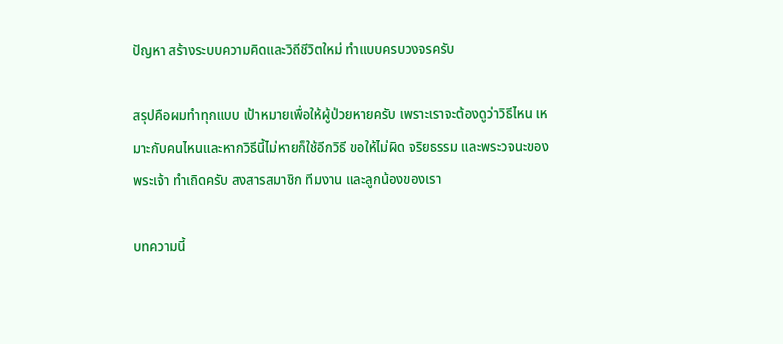ปัญหา สร้างระบบความคิดและวิถีชีวิตใหม่ ทำแบบครบวงจรครับ

สรุปคือผมทำทุกแบบ เป้าหมายเพื่อให้ผู้ป่วยหายครับ เพราะเราจะต้องดูว่าวิธีไหน เหมาะกับคนไหนและหากวิธีนี้ไม่หายก็ใช้อีกวิธี ขอให้ไม่ผิด จริยธรรม และพระวจนะของพระเจ้า ทำเถิดครับ สงสารสมาชิก ทีมงาน และลูกน้องของเรา

บทความนี้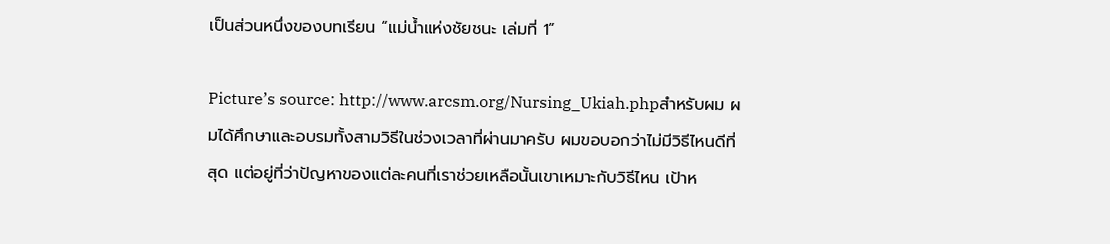เป็นส่วนหนึ่งของบทเรียน “แม่น้ำแห่งชัยชนะ เล่มที่ 1”

Picture’s source: http://www.arcsm.org/Nursing_Ukiah.phpสำหรับผม ผมได้ศึกษาและอบรมทั้งสามวิธีในช่วงเวลาที่ผ่านมาครับ ผมขอบอกว่าไม่มีวิธีไหนดีที่สุด แต่อยู่ที่ว่าปัญหาของแต่ละคนที่เราช่วยเหลือนั้นเขาเหมาะกับวิธีไหน เป้าห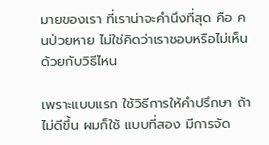มายของเรา ที่เราน่าจะคำนึงที่สุด คือ คนป่วยหาย ไม่ใช่คิดว่าเราชอบหรือไม่เห็นด้วยกับวิธีไหน

เพราะแบบแรก ใช้วิธีการให้คำปรึกษา ถ้าไม่ดีขึ้น ผมก็ใช้ แบบที่สอง มีการจัด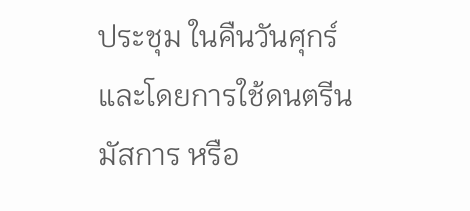ประชุม ในคืนวันศุกร์ และโดยการใช้ดนตรีนมัสการ หรือ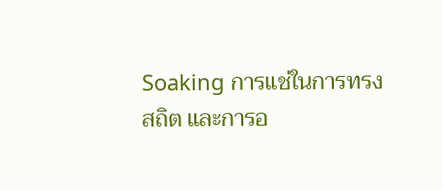Soaking การแช่ในการทรงสถิต และการอ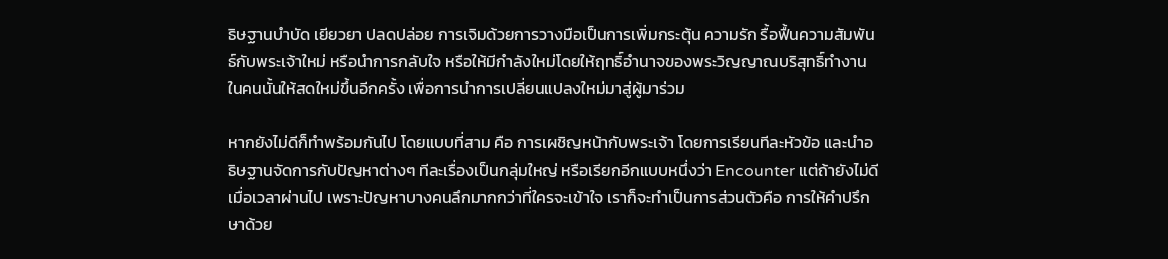ธิษฐานบำบัด เยียวยา ปลดปล่อย การเจิมด้วยการวางมือเป็นการเพิ่มกระตุ้น ความรัก รื้อฟื้นความสัมพันธ์กับพระเจ้าใหม่ หรือนำการกลับใจ หรือให้มีกำลังใหม่โดยให้ฤทธิ์อำนาจของพระวิญญาณบริสุทธิ์ทำงานในคนนั้นให้สดใหม่ขึ้นอีกครั้ง เพื่อการนำการเปลี่ยนแปลงใหม่มาสู่ผู้มาร่วม

หากยังไม่ดีก็ทำพร้อมกันไป โดยแบบที่สาม คือ การเผชิญหน้ากับพระเจ้า โดยการเรียนทีละหัวข้อ และนำอธิษฐานจัดการกับปัญหาต่างๆ ทีละเรื่องเป็นกลุ่มใหญ่ หรือเรียกอีกแบบหนึ่งว่า Encounter แต่ถ้ายังไม่ดีเมื่อเวลาผ่านไป เพราะปัญหาบางคนลึกมากกว่าที่ใครจะเข้าใจ เราก็จะทำเป็นการส่วนตัวคือ การให้คำปรึกษาด้วย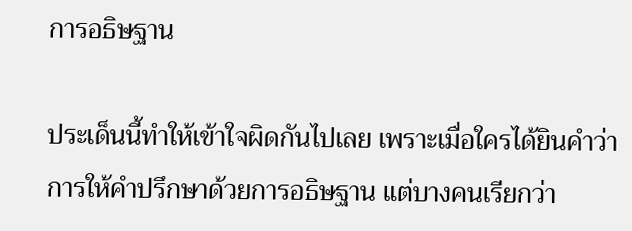การอธิษฐาน

ประเด็นนี้ทำให้เข้าใจผิดกันไปเลย เพราะเมื่อใครได้ยินคำว่า การให้คำปรึกษาด้วยการอธิษฐาน แต่บางคนเรียกว่า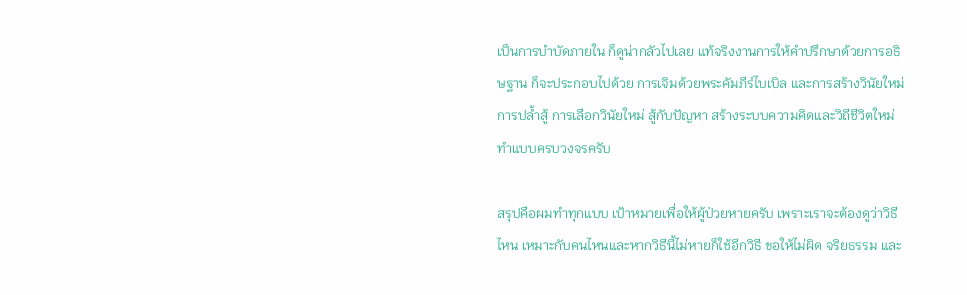เป็นการบำบัดภายใน ก็ดูน่ากลัวไปเลย แท้จริงงานการให้คำปรึกษาด้วยการอธิษฐาน ก็จะประกอบไปด้วย การเจิมด้วยพระคัมภีร์ไบเบิล และการสร้างวินัยใหม่ การปล้ำสู้ การเลือกวินัยใหม่ สู้กับปัญหา สร้างระบบความคิดและวิถีชีวิตใหม่ ทำแบบครบวงจรครับ

สรุปคือผมทำทุกแบบ เป้าหมายเพื่อให้ผู้ป่วยหายครับ เพราะเราจะต้องดูว่าวิธีไหน เหมาะกับคนไหนและหากวิธีนี้ไม่หายก็ใช้อีกวิธี ขอให้ไม่ผิด จริยธรรม และ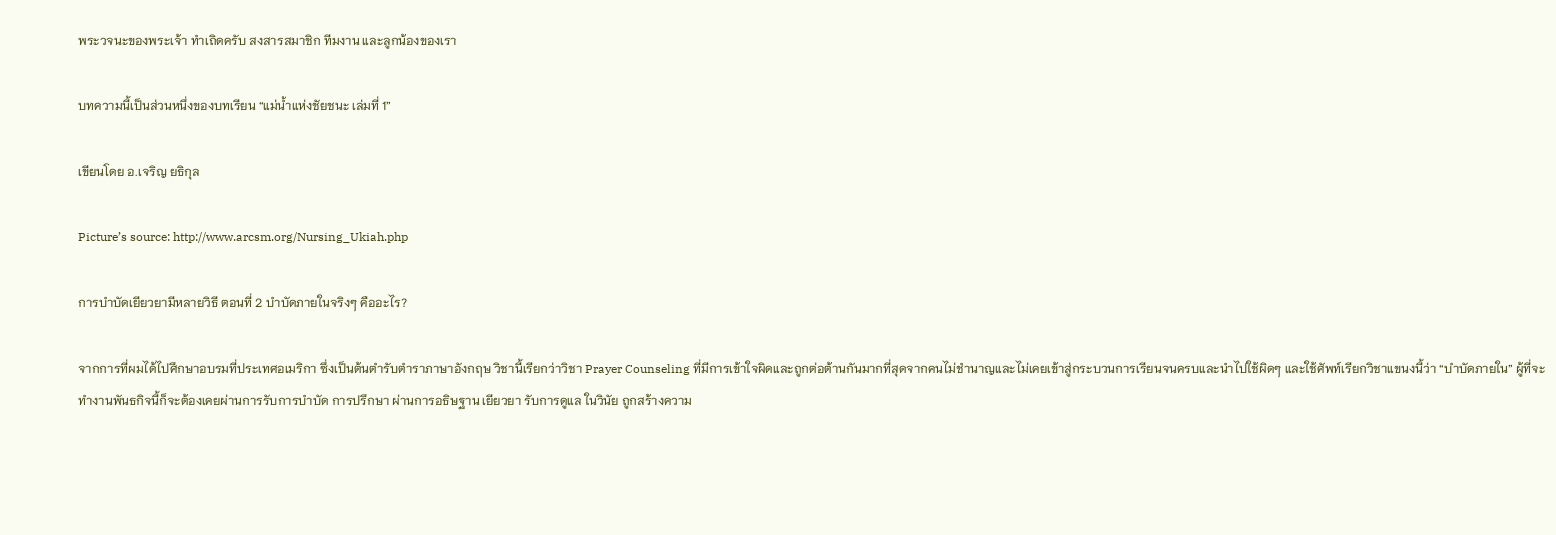พระวจนะของพระเจ้า ทำเถิดครับ สงสารสมาชิก ทีมงาน และลูกน้องของเรา

บทความนี้เป็นส่วนหนึ่งของบทเรียน “แม่น้ำแห่งชัยชนะ เล่มที่ 1”

เขียนโดย อ.เจริญ ยธิกุล

Picture’s source: http://www.arcsm.org/Nursing_Ukiah.php

การบำบัดเยียวยามีหลายวิธี ตอนที่ 2 บำบัดภายในจริงๆ คืออะไร?

จากการที่ผมได้ไปศึกษาอบรมที่ประเทศอเมริกา ซึ่งเป็นต้นตำรับตำราภาษาอังกฤษ วิชานี้เรียกว่าวิชา Prayer Counseling ที่มีการเข้าใจผิดและถูกต่อต้านกันมากที่สุดจากคนไม่ชำนาญและไม่เคยเข้าสู่กระบวนการเรียนจนครบและนำไปใช้ผิดๆ และใช้ศัพท์เรียกวิชาแขนงนี้ว่า “บำบัดภายใน” ผู้ที่จะทำงานพันธกิจนี้ก็จะต้องเคยผ่านการรับการบำบัด การปรึกษา ผ่านการอธิษฐาน เยียวยา รับการดูแล ในวินัย ถูกสร้างความ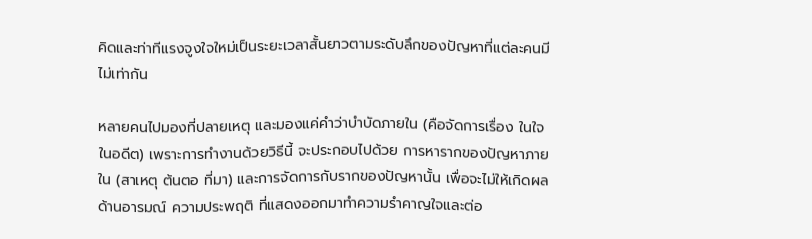คิดและท่าทีแรงจูงใจใหม่เป็นระยะเวลาสั้นยาวตามระดับลึกของปัญหาที่แต่ละคนมีไม่เท่ากัน

หลายคนไปมองที่ปลายเหตุ และมองแค่คำว่าบำบัดภายใน (คือจัดการเรื่อง ในใจ ในอดีต) เพราะการทำงานด้วยวิธีนี้ จะประกอบไปด้วย การหารากของปัญหาภายใน (สาเหตุ ต้นตอ ที่มา) และการจัดการกับรากของปัญหานั้น เพื่อจะไม่ให้เกิดผลด้านอารมณ์ ความประพฤติ ที่แสดงออกมาทำความรำคาญใจและต่อ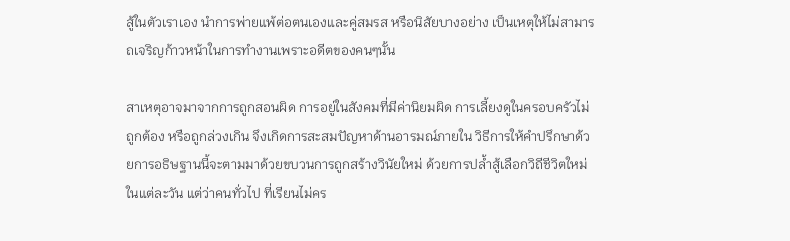สู้ในตัวเราเอง นำการพ่ายแพ้ต่อตนเองและคู่สมรส หรือนิสัยบางอย่าง เป็นเหตุให้ไม่สามารถเจริญก้าวหน้าในการทำงานเพราะอดีตของคนๆนั้น

สาเหตุอาจมาจากการถูกสอนผิด การอยู่ในสังคมที่มีค่านิยมผิด การเลี้ยงดูในครอบครัวไม่ถูกต้อง หรือถูกล่วงเกิน จึงเกิดการสะสมปัญหาด้านอารมณ์ภายใน วิธีการให้คำปรึกษาด้วยการอธิษฐานนี้จะตามมาด้วยขบวนการถูกสร้างวินัยใหม่ ด้วยการปล้ำสู้เลือกวิถีชีวิตใหม่ในแต่ละวัน แต่ว่าคนทั่วไป ที่เรียนไม่คร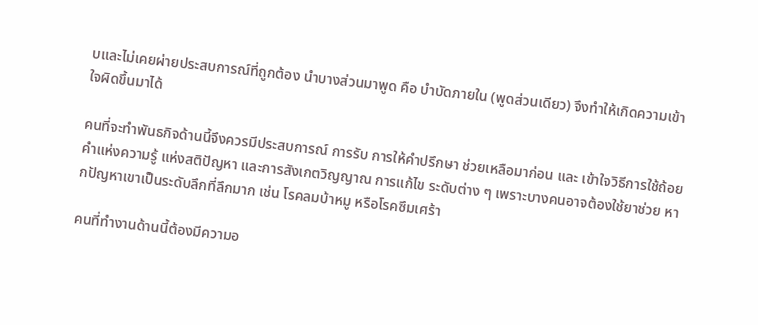บและไม่เคยผ่ายประสบการณ์ที่ถูกต้อง นำบางส่วนมาพูด คือ บำบัดภายใน (พูดส่วนเดียว) จึงทำให้เกิดความเข้าใจผิดขึ้นมาได้

คนที่จะทำพันธกิจด้านนี้จึงควรมีประสบการณ์ การรับ การให้คำปรึกษา ช่วยเหลือมาก่อน และ เข้าใจวิธีการใช้ถ้อยคำแห่งความรู้ แห่งสติปัญหา และการสังเกตวิญญาณ การแก้ไข ระดับต่าง ๆ เพราะบางคนอาจต้องใช้ยาช่วย หากปัญหาเขาเป็นระดับลึกที่ลึกมาก เช่น โรคลมบ้าหมู หรือโรคซึมเศร้า

คนที่ทำงานด้านนี้ต้องมีความอ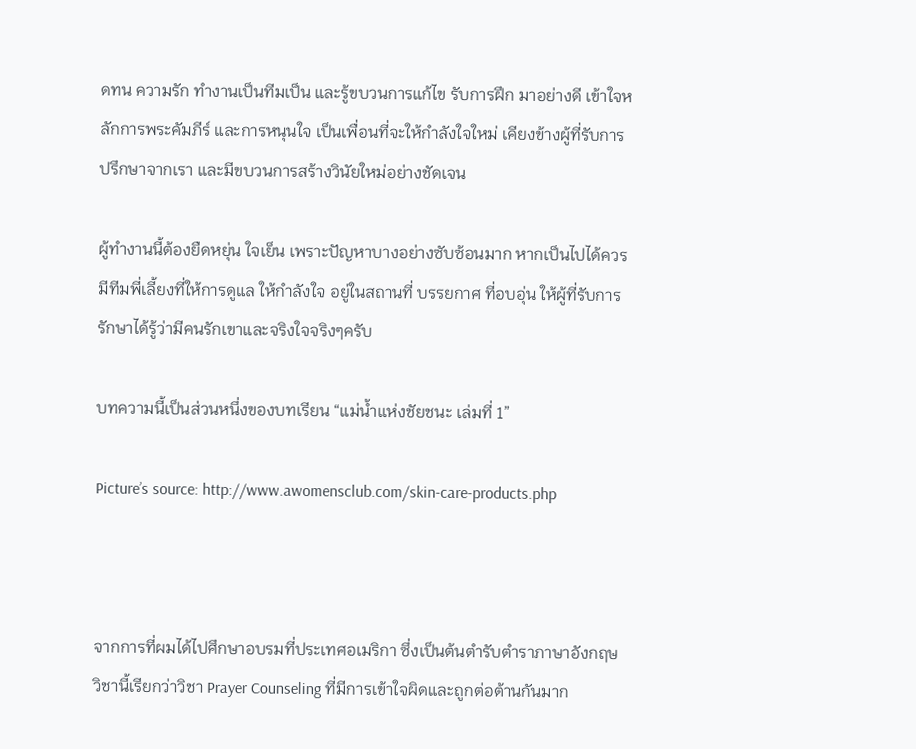ดทน ความรัก ทำงานเป็นทีมเป็น และรู้ขบวนการแก้ไข รับการฝึก มาอย่างดี เข้าใจหลักการพระคัมภีร์ และการหนุนใจ เป็นเพื่อนที่จะให้กำลังใจใหม่ เคียงข้างผู้ที่รับการปรึกษาจากเรา และมีขบวนการสร้างวินัยใหม่อย่างชัดเจน

ผู้ทำงานนี้ต้องยืดหยุ่น ใจเย็น เพราะปัญหาบางอย่างซับซ้อนมาก หากเป็นไปได้ควรมีทีมพี่เลี้ยงที่ให้การดูแล ให้กำลังใจ อยู่ในสถานที่ บรรยกาศ ที่อบอุ่น ให้ผู้ที่รับการรักษาได้รู้ว่ามีคนรักเขาและจริงใจจริงๆครับ

บทความนี้เป็นส่วนหนึ่งของบทเรียน “แม่น้ำแห่งชัยชนะ เล่มที่ 1”

Picture’s source: http://www.awomensclub.com/skin-care-products.php



จากการที่ผมได้ไปศึกษาอบรมที่ประเทศอเมริกา ซึ่งเป็นต้นตำรับตำราภาษาอังกฤษ วิชานี้เรียกว่าวิชา Prayer Counseling ที่มีการเข้าใจผิดและถูกต่อต้านกันมาก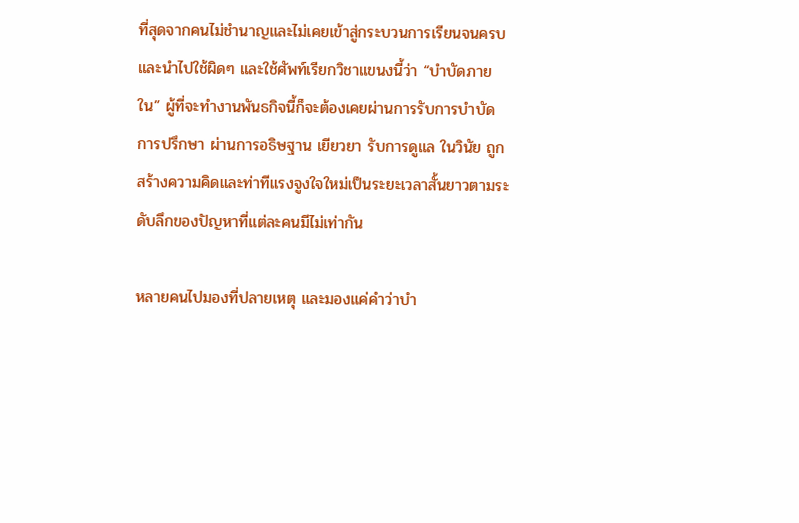ที่สุดจากคนไม่ชำนาญและไม่เคยเข้าสู่กระบวนการเรียนจนครบและนำไปใช้ผิดๆ และใช้ศัพท์เรียกวิชาแขนงนี้ว่า “บำบัดภายใน” ผู้ที่จะทำงานพันธกิจนี้ก็จะต้องเคยผ่านการรับการบำบัด การปรึกษา ผ่านการอธิษฐาน เยียวยา รับการดูแล ในวินัย ถูกสร้างความคิดและท่าทีแรงจูงใจใหม่เป็นระยะเวลาสั้นยาวตามระดับลึกของปัญหาที่แต่ละคนมีไม่เท่ากัน

หลายคนไปมองที่ปลายเหตุ และมองแค่คำว่าบำ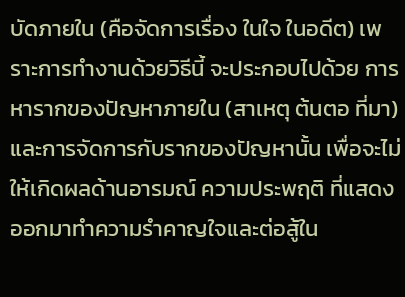บัดภายใน (คือจัดการเรื่อง ในใจ ในอดีต) เพราะการทำงานด้วยวิธีนี้ จะประกอบไปด้วย การหารากของปัญหาภายใน (สาเหตุ ต้นตอ ที่มา) และการจัดการกับรากของปัญหานั้น เพื่อจะไม่ให้เกิดผลด้านอารมณ์ ความประพฤติ ที่แสดงออกมาทำความรำคาญใจและต่อสู้ใน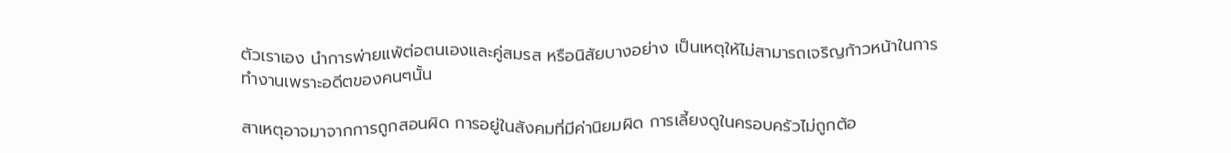ตัวเราเอง นำการพ่ายแพ้ต่อตนเองและคู่สมรส หรือนิสัยบางอย่าง เป็นเหตุให้ไม่สามารถเจริญก้าวหน้าในการทำงานเพราะอดีตของคนๆนั้น

สาเหตุอาจมาจากการถูกสอนผิด การอยู่ในสังคมที่มีค่านิยมผิด การเลี้ยงดูในครอบครัวไม่ถูกต้อ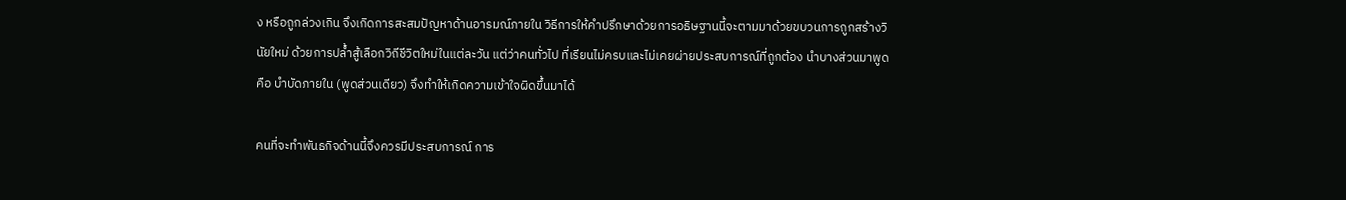ง หรือถูกล่วงเกิน จึงเกิดการสะสมปัญหาด้านอารมณ์ภายใน วิธีการให้คำปรึกษาด้วยการอธิษฐานนี้จะตามมาด้วยขบวนการถูกสร้างวินัยใหม่ ด้วยการปล้ำสู้เลือกวิถีชีวิตใหม่ในแต่ละวัน แต่ว่าคนทั่วไป ที่เรียนไม่ครบและไม่เคยผ่ายประสบการณ์ที่ถูกต้อง นำบางส่วนมาพูด คือ บำบัดภายใน (พูดส่วนเดียว) จึงทำให้เกิดความเข้าใจผิดขึ้นมาได้

คนที่จะทำพันธกิจด้านนี้จึงควรมีประสบการณ์ การ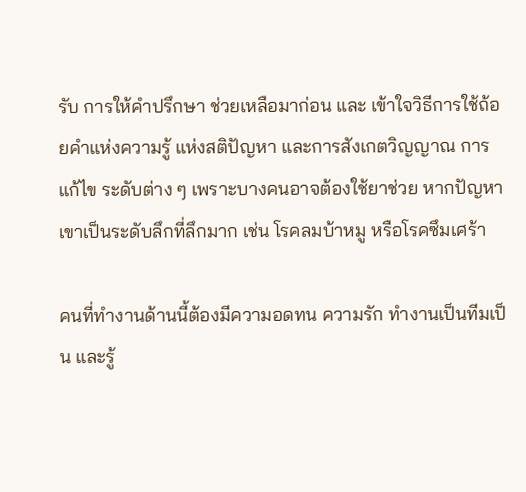รับ การให้คำปรึกษา ช่วยเหลือมาก่อน และ เข้าใจวิธีการใช้ถ้อยคำแห่งความรู้ แห่งสติปัญหา และการสังเกตวิญญาณ การแก้ไข ระดับต่าง ๆ เพราะบางคนอาจต้องใช้ยาช่วย หากปัญหาเขาเป็นระดับลึกที่ลึกมาก เช่น โรคลมบ้าหมู หรือโรคซึมเศร้า

คนที่ทำงานด้านนี้ต้องมีความอดทน ความรัก ทำงานเป็นทีมเป็น และรู้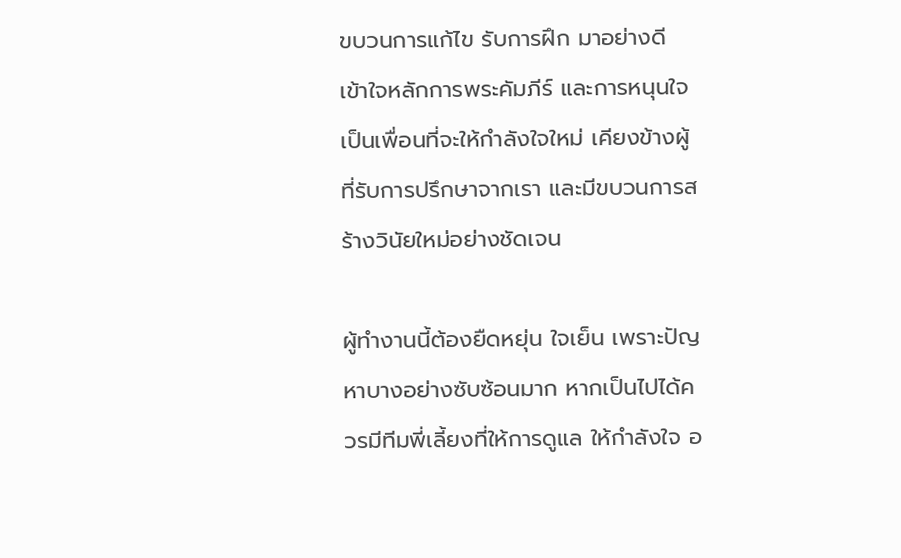ขบวนการแก้ไข รับการฝึก มาอย่างดี เข้าใจหลักการพระคัมภีร์ และการหนุนใจ เป็นเพื่อนที่จะให้กำลังใจใหม่ เคียงข้างผู้ที่รับการปรึกษาจากเรา และมีขบวนการสร้างวินัยใหม่อย่างชัดเจน

ผู้ทำงานนี้ต้องยืดหยุ่น ใจเย็น เพราะปัญหาบางอย่างซับซ้อนมาก หากเป็นไปได้ควรมีทีมพี่เลี้ยงที่ให้การดูแล ให้กำลังใจ อ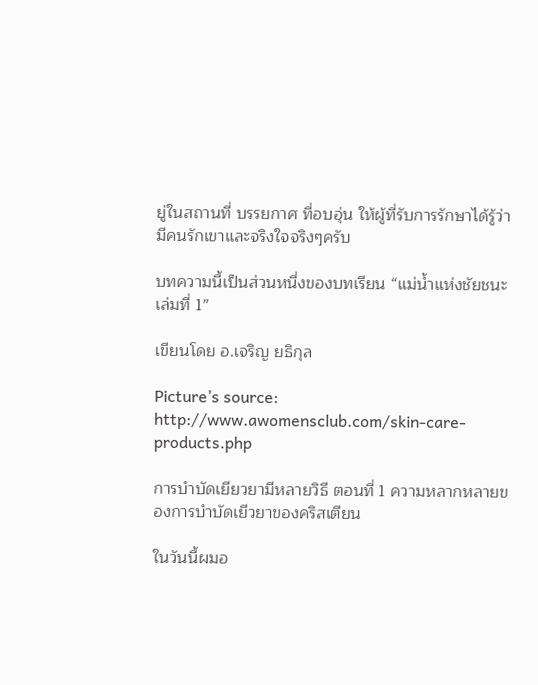ยู่ในสถานที่ บรรยกาศ ที่อบอุ่น ให้ผู้ที่รับการรักษาได้รู้ว่ามีคนรักเขาและจริงใจจริงๆครับ

บทความนี้เป็นส่วนหนึ่งของบทเรียน “แม่น้ำแห่งชัยชนะ เล่มที่ 1”

เขียนโดย อ.เจริญ ยธิกุล

Picture’s source: http://www.awomensclub.com/skin-care-products.php

การบำบัดเยียวยามีหลายวิธี ตอนที่ 1 ความหลากหลายของการบำบัดเยีวยาของคริสเตียน

ในวันนี้ผมอ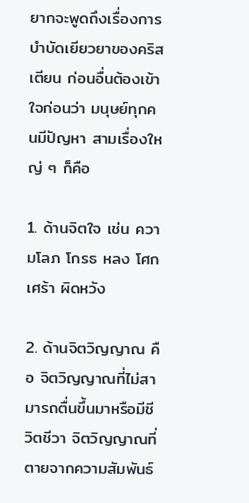ยากจะพูดถึงเรื่องการบำบัดเยียวยาของคริสเตียน ก่อนอื่นต้องเข้าใจก่อนว่า มนุษย์ทุกคนมีปัญหา สามเรื่องใหญ่ ๆ ก็คือ

1. ด้านจิตใจ เช่น ความโลภ โกรธ หลง โศกเศร้า ผิดหวัง

2. ด้านจิตวิญญาณ คือ จิตวิญญาณที่ไม่สามารถตื่นขึ้นมาหรือมีชีวิตชีวา จิตวิญญาณที่ตายจากความสัมพันธ์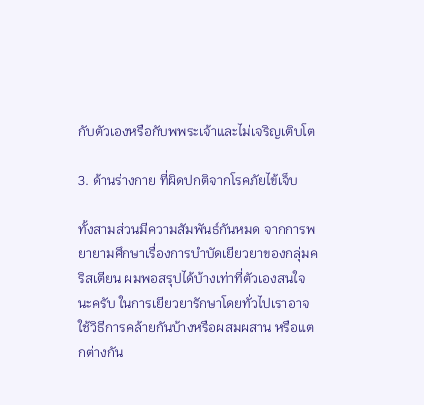กับตัวเองหรือกับพพระเจ้าและไม่เจริญเติบโต

3. ด้านร่างกาย ที่ผิดปกติจากโรคภัยไข้เจ็บ

ทั้งสามส่วนมีความสัมพันธ์กันหมด จากการพยายามศึกษาเรื่องการบำบัดเยียวยาของกลุ่มคริสเตียน ผมพอสรุปได้บ้างเท่าที่ตัวเองสนใจนะครับ ในการเยียวยารักษาโดยทั่วไปเราอาจใช้วิธีการคล้ายกันบ้างหรือผสมผสาน หรือแตกต่างกัน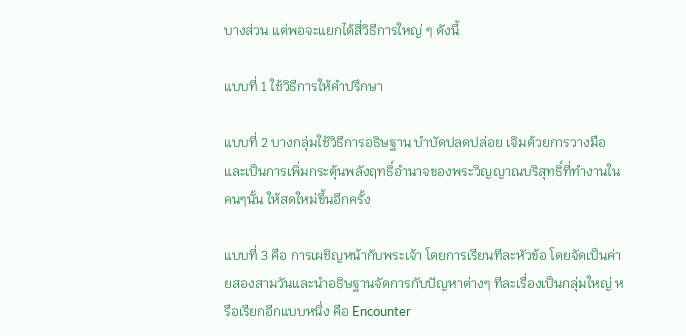บางส่วน แต่พอจะแยกได้สี่วิธีการใหญ่ ๆ ดังนี้

แบบที่ 1 ใช้วิธีการให้คำปรึกษา

แบบที่ 2 บางกลุ่มใช้วิธีการอธิษฐาน บำบัดปลดปล่อย เจิมด้วยการวางมือ และเป็นการเพิ่มกระตุ้นพลังฤทธิ์อำนาจของพระวิญญาณบริสุทธิ์ที่ทำงานในคนๆนั้น ให้สดใหม่ขึ้นอีกครั้ง

แบบที่ 3 คือ การเผชิญหน้ากับพระเจ้า โดยการเรียนทีละหัวข้อ โดยจัดเป็นค่ายสองสามวันและนำอธิษฐานจัดการกับปัญหาต่างๆ ทีละเรื่องเป็นกลุ่มใหญ่ หรือเรียกอีกแบบหนึ่ง คือ Encounter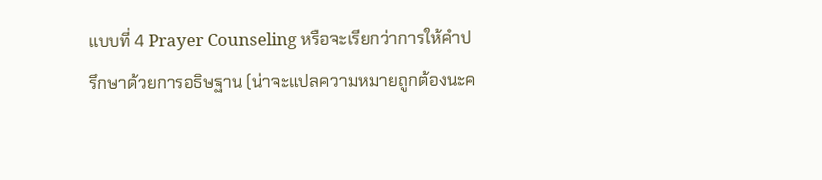แบบที่ 4 Prayer Counseling หรือจะเรียกว่าการให้คำปรึกษาด้วยการอธิษฐาน (น่าจะแปลความหมายถูกต้องนะค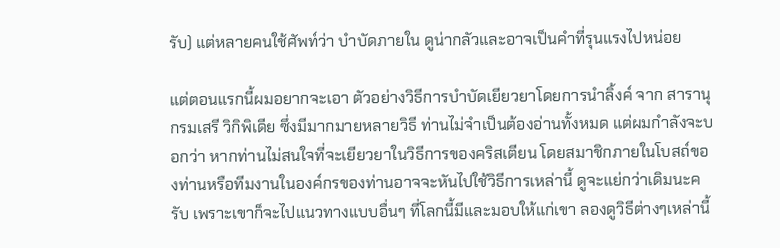รับ) แต่หลายคนใช้ศัพท์ว่า บำบัดภายใน ดูน่ากลัวและอาจเป็นคำที่รุนแรงไปหน่อย

แต่ตอนแรกนี้ผมอยากจะเอา ตัวอย่างวิธีการบำบัดเยียวยาโดยการนำลิ้งค์ จาก สารานุกรมเสรี วิกิพิเดีย ซึ่งมีมากมายหลายวิธี ท่านไม่จำเป็นต้องอ่านทั้งหมด แต่ผมกำลังจะบอกว่า หากท่านไม่สนใจที่จะเยียวยาในวิธีการของคริสเตียน โดยสมาชิกภายในโบสถ์ของท่านหรือทีมงานในองค์กรของท่านอาจจะหันไปใช้วิธีการเหล่านี้ ดูจะแย่กว่าเดิมนะครับ เพราะเขาก็จะไปแนวทางแบบอื่นๆ ที่โลกนี้มีและมอบให้แก่เขา ลองดูวิธีต่างๆเหล่านี้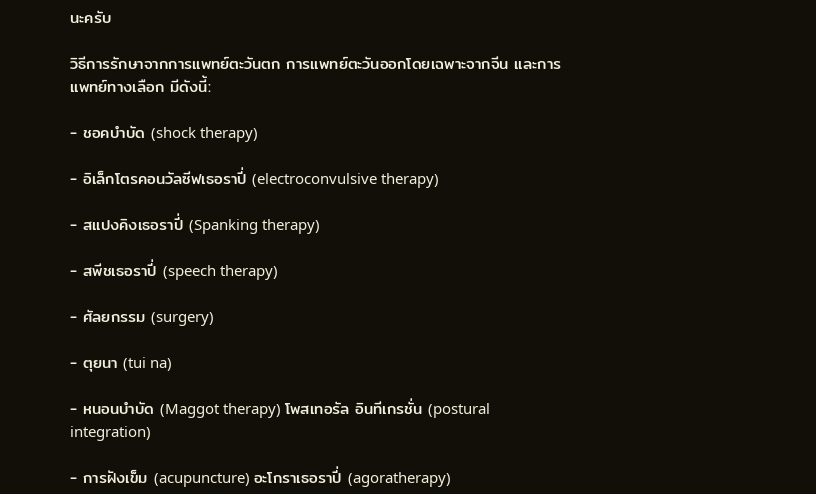นะครับ

วิธีการรักษาจากการแพทย์ตะวันตก การแพทย์ตะวันออกโดยเฉพาะจากจีน และการแพทย์ทางเลือก มีดังนี้:

- ชอคบำบัด (shock therapy)

- อิเล็กโตรคอนวัลซีฟเธอราปี่ (electroconvulsive therapy)

- สแปงคิงเธอราปี่ (Spanking therapy)

- สพีชเธอราปี่ (speech therapy)

- ศัลยกรรม (surgery)

- ตุยนา (tui na)

- หนอนบำบัด (Maggot therapy) โพสเทอรัล อินทีเกรชั่น (postural integration)

- การฝังเข็ม (acupuncture) อะโกราเธอราปี่ (agoratherapy)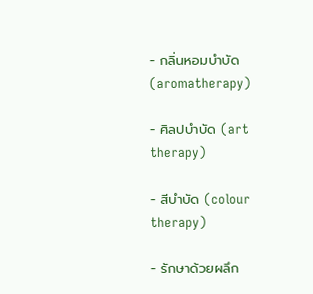- กลิ่นหอมบำบัด (aromatherapy)

- ศิลปบำบัด (art therapy)

- สีบำบัด (colour therapy)

- รักษาด้วยผลึก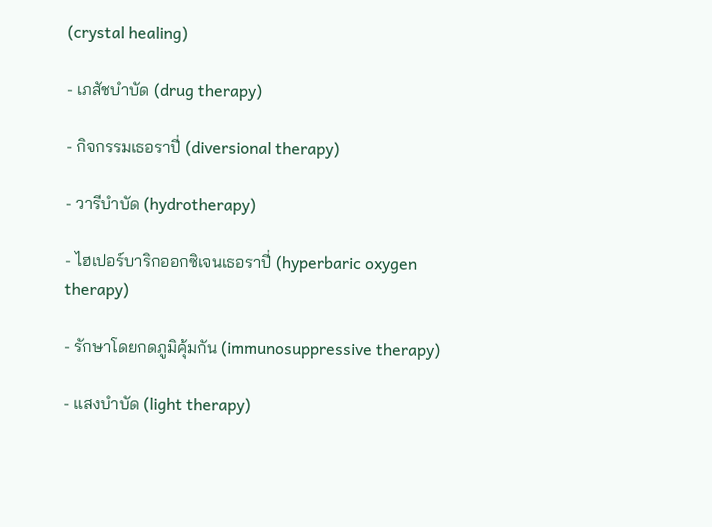(crystal healing)

- เภสัชบำบัด (drug therapy)

- กิจกรรมเธอราปี่ (diversional therapy)

- วารีบำบัด (hydrotherapy)

- ไฮเปอร์บาริกออกซิเจนเธอราปี่ (hyperbaric oxygen therapy)

- รักษาโดยกดภูมิคุ้มกัน (immunosuppressive therapy)

- แสงบำบัด (light therapy)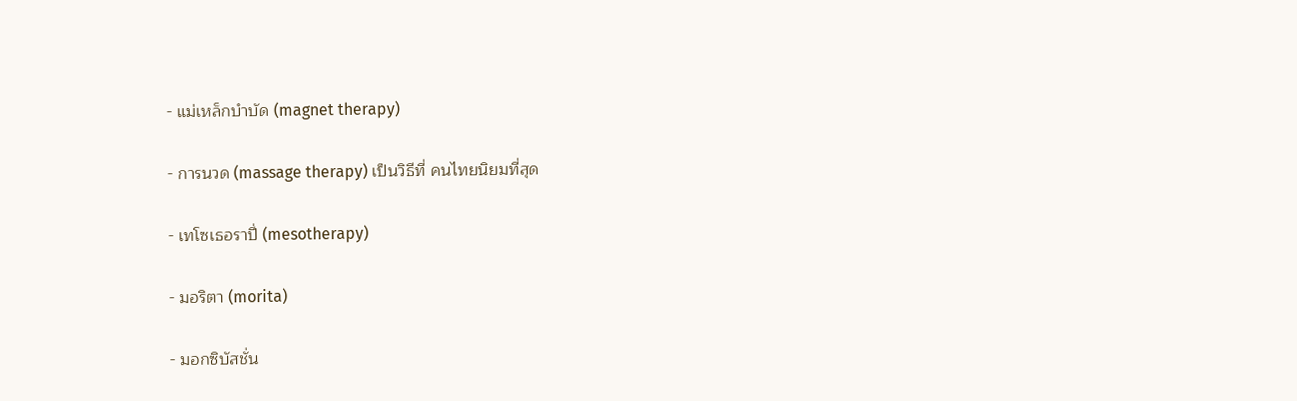- แม่เหล็กบำบัด (magnet therapy)

- การนวด (massage therapy) เป็นวิธีที่ คนไทยนิยมที่สุด

- เทโซเธอราปี่ (mesotherapy)

- มอริตา (morita)

- มอกซิบัสชั่น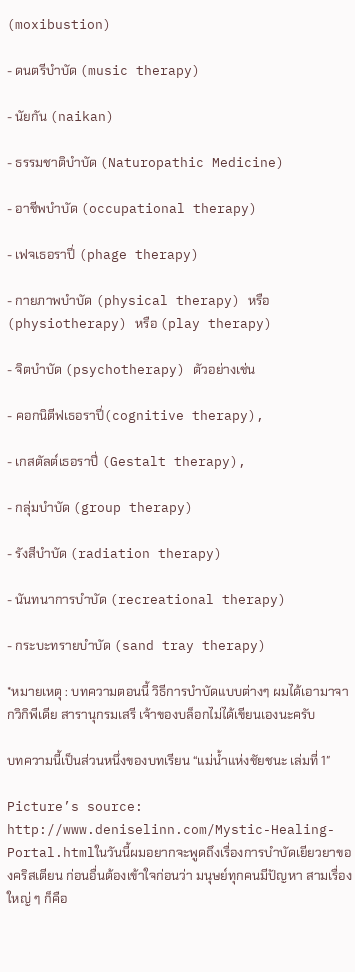(moxibustion)

- ดนตรีบำบัด (music therapy)

- นัยกัน (naikan)

- ธรรมชาติบำบัด (Naturopathic Medicine)

- อาชีพบำบัด (occupational therapy)

- เฟจเธอราปี่ (phage therapy)

- กายภาพบำบัด (physical therapy) หรือ (physiotherapy) หรือ (play therapy)

- จิตบำบัด (psychotherapy) ตัวอย่างเช่น

- คอกนิตีฟเธอราปี่(cognitive therapy),

- เกสตัลต์เธอราปี่ (Gestalt therapy),

- กลุ่มบำบัด (group therapy)

- รังสีบำบัด (radiation therapy)

- นันทนาการบำบัด (recreational therapy)

- กระบะทรายบำบัด (sand tray therapy)

*หมายเหตุ : บทความตอนนี้ วิธีการบำบัดแบบต่างๆ ผมได้เอามาจากวิกิพีเดีย สารานุกรมเสรี เจ้าของบล็อกไม่ได้เขียนเองนะครับ

บทความนี้เป็นส่วนหนึ่งของบทเรียน “แม่น้ำแห่งชัยชนะ เล่มที่ 1″

Picture’s source: http://www.deniselinn.com/Mystic-Healing-Portal.htmlในวันนี้ผมอยากจะพูดถึงเรื่องการบำบัดเยียวยาของคริสเตียน ก่อนอื่นต้องเข้าใจก่อนว่า มนุษย์ทุกคนมีปัญหา สามเรื่องใหญ่ ๆ ก็คือ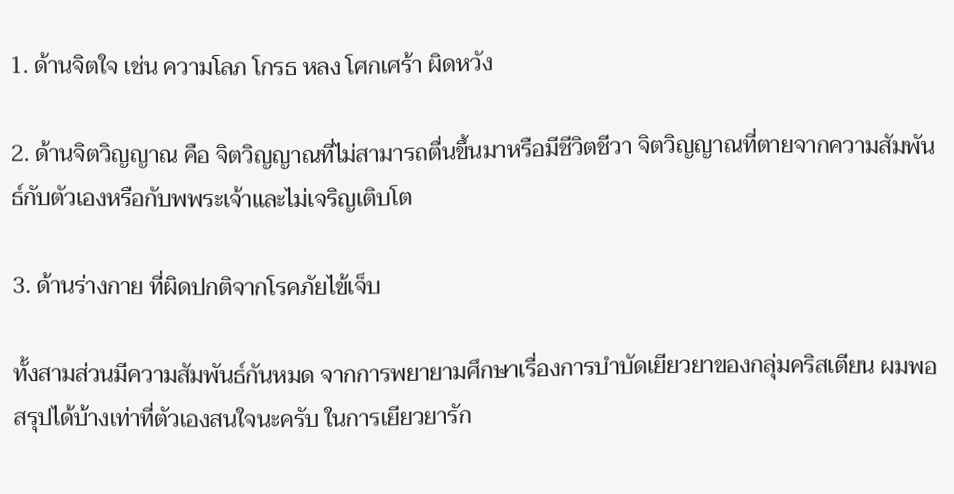1. ด้านจิตใจ เช่น ความโลภ โกรธ หลง โศกเศร้า ผิดหวัง

2. ด้านจิตวิญญาณ คือ จิตวิญญาณที่ไม่สามารถตื่นขึ้นมาหรือมีชีวิตชีวา จิตวิญญาณที่ตายจากความสัมพันธ์กับตัวเองหรือกับพพระเจ้าและไม่เจริญเติบโต

3. ด้านร่างกาย ที่ผิดปกติจากโรคภัยไข้เจ็บ

ทั้งสามส่วนมีความสัมพันธ์กันหมด จากการพยายามศึกษาเรื่องการบำบัดเยียวยาของกลุ่มคริสเตียน ผมพอสรุปได้บ้างเท่าที่ตัวเองสนใจนะครับ ในการเยียวยารัก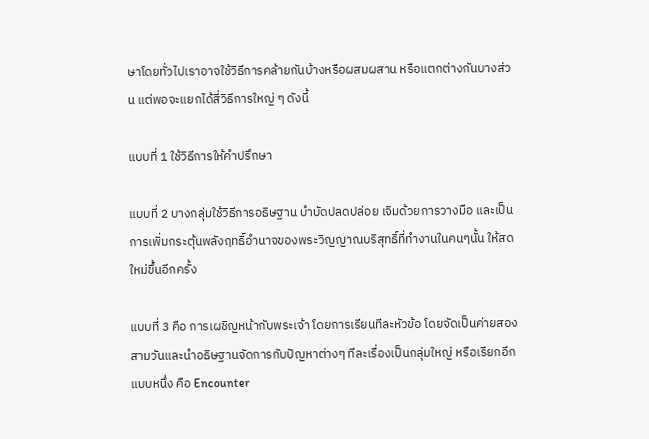ษาโดยทั่วไปเราอาจใช้วิธีการคล้ายกันบ้างหรือผสมผสาน หรือแตกต่างกันบางส่วน แต่พอจะแยกได้สี่วิธีการใหญ่ ๆ ดังนี้

แบบที่ 1 ใช้วิธีการให้คำปรึกษา

แบบที่ 2 บางกลุ่มใช้วิธีการอธิษฐาน บำบัดปลดปล่อย เจิมด้วยการวางมือ และเป็นการเพิ่มกระตุ้นพลังฤทธิ์อำนาจของพระวิญญาณบริสุทธิ์ที่ทำงานในคนๆนั้น ให้สดใหม่ขึ้นอีกครั้ง

แบบที่ 3 คือ การเผชิญหน้ากับพระเจ้า โดยการเรียนทีละหัวข้อ โดยจัดเป็นค่ายสองสามวันและนำอธิษฐานจัดการกับปัญหาต่างๆ ทีละเรื่องเป็นกลุ่มใหญ่ หรือเรียกอีกแบบหนึ่ง คือ Encounter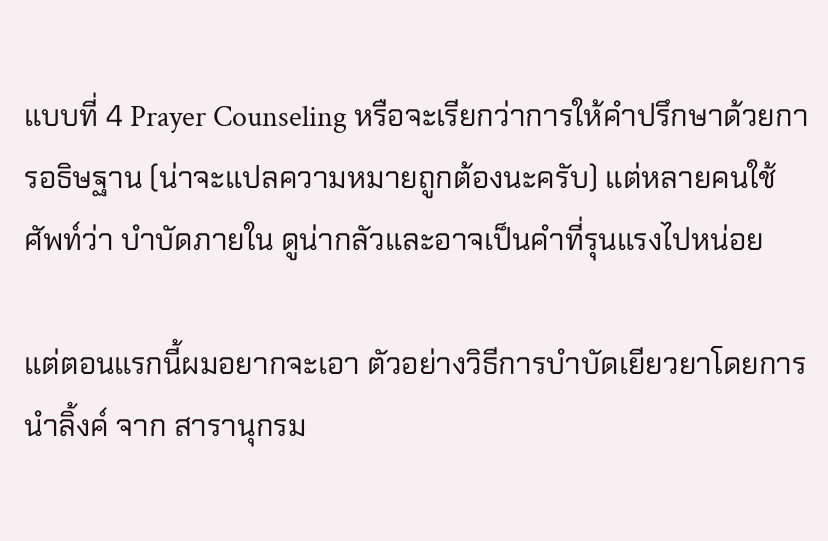แบบที่ 4 Prayer Counseling หรือจะเรียกว่าการให้คำปรึกษาด้วยการอธิษฐาน (น่าจะแปลความหมายถูกต้องนะครับ) แต่หลายคนใช้ศัพท์ว่า บำบัดภายใน ดูน่ากลัวและอาจเป็นคำที่รุนแรงไปหน่อย

แต่ตอนแรกนี้ผมอยากจะเอา ตัวอย่างวิธีการบำบัดเยียวยาโดยการนำลิ้งค์ จาก สารานุกรม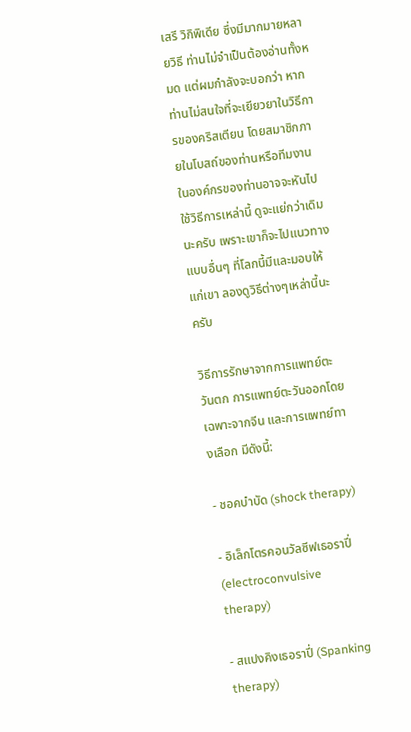เสรี วิกิพิเดีย ซึ่งมีมากมายหลายวิธี ท่านไม่จำเป็นต้องอ่านทั้งหมด แต่ผมกำลังจะบอกว่า หากท่านไม่สนใจที่จะเยียวยาในวิธีการของคริสเตียน โดยสมาชิกภายในโบสถ์ของท่านหรือทีมงานในองค์กรของท่านอาจจะหันไปใช้วิธีการเหล่านี้ ดูจะแย่กว่าเดิมนะครับ เพราะเขาก็จะไปแนวทางแบบอื่นๆ ที่โลกนี้มีและมอบให้แก่เขา ลองดูวิธีต่างๆเหล่านี้นะครับ

วิธีการรักษาจากการแพทย์ตะวันตก การแพทย์ตะวันออกโดยเฉพาะจากจีน และการแพทย์ทางเลือก มีดังนี้:

- ชอคบำบัด (shock therapy)

- อิเล็กโตรคอนวัลซีฟเธอราปี่ (electroconvulsive therapy)

- สแปงคิงเธอราปี่ (Spanking therapy)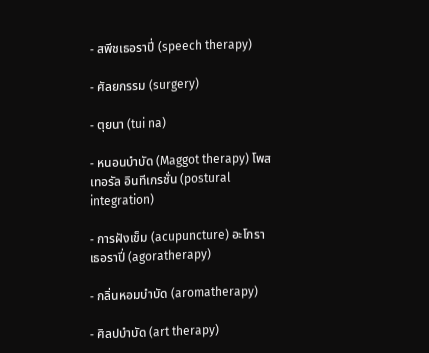- สพีชเธอราปี่ (speech therapy)

- ศัลยกรรม (surgery)

- ตุยนา (tui na)

- หนอนบำบัด (Maggot therapy) โพสเทอรัล อินทีเกรชั่น (postural integration)

- การฝังเข็ม (acupuncture) อะโกราเธอราปี่ (agoratherapy)

- กลิ่นหอมบำบัด (aromatherapy)

- ศิลปบำบัด (art therapy)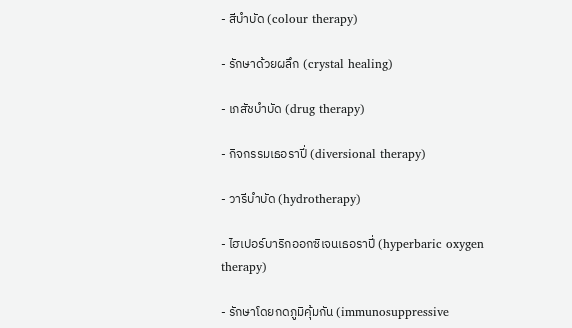- สีบำบัด (colour therapy)

- รักษาด้วยผลึก (crystal healing)

- เภสัชบำบัด (drug therapy)

- กิจกรรมเธอราปี่ (diversional therapy)

- วารีบำบัด (hydrotherapy)

- ไฮเปอร์บาริกออกซิเจนเธอราปี่ (hyperbaric oxygen therapy)

- รักษาโดยกดภูมิคุ้มกัน (immunosuppressive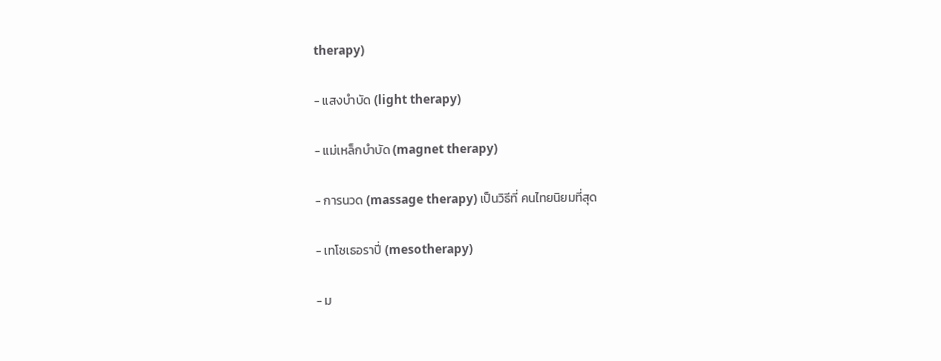therapy)

- แสงบำบัด (light therapy)

- แม่เหล็กบำบัด (magnet therapy)

- การนวด (massage therapy) เป็นวิธีที่ คนไทยนิยมที่สุด

- เทโซเธอราปี่ (mesotherapy)

- ม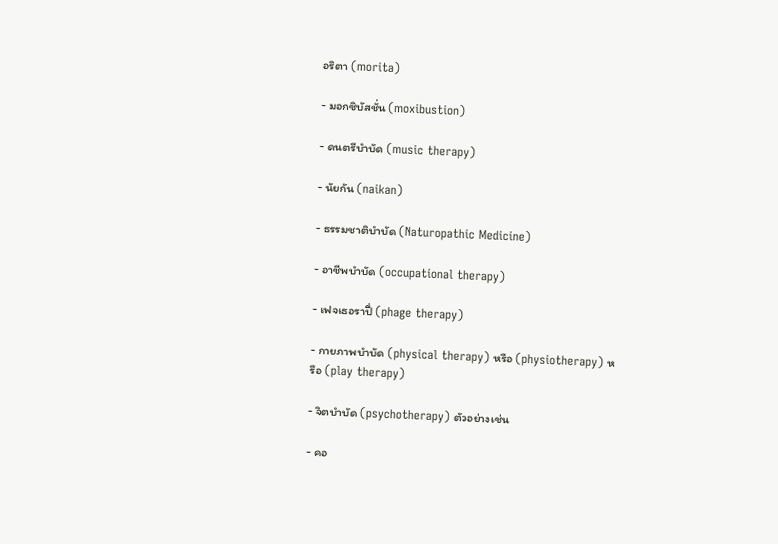อริตา (morita)

- มอกซิบัสชั่น (moxibustion)

- ดนตรีบำบัด (music therapy)

- นัยกัน (naikan)

- ธรรมชาติบำบัด (Naturopathic Medicine)

- อาชีพบำบัด (occupational therapy)

- เฟจเธอราปี่ (phage therapy)

- กายภาพบำบัด (physical therapy) หรือ (physiotherapy) หรือ (play therapy)

- จิตบำบัด (psychotherapy) ตัวอย่างเช่น

- คอ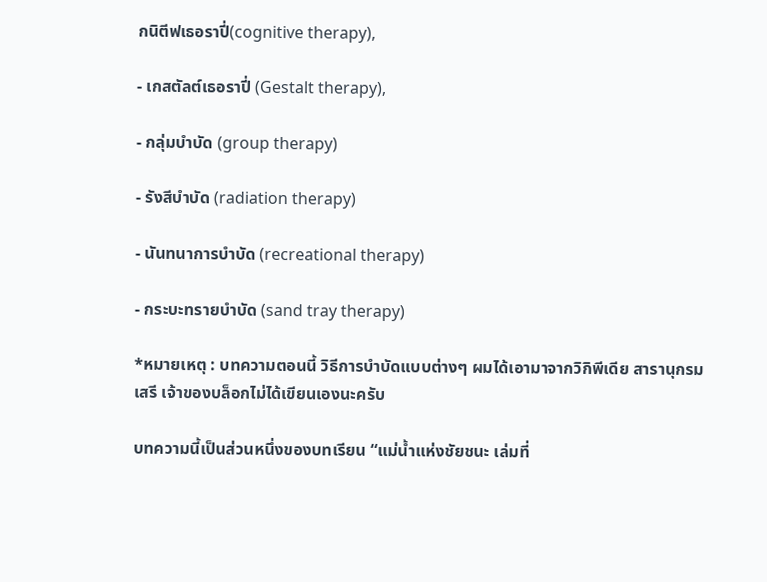กนิตีฟเธอราปี่(cognitive therapy),

- เกสตัลต์เธอราปี่ (Gestalt therapy),

- กลุ่มบำบัด (group therapy)

- รังสีบำบัด (radiation therapy)

- นันทนาการบำบัด (recreational therapy)

- กระบะทรายบำบัด (sand tray therapy)

*หมายเหตุ : บทความตอนนี้ วิธีการบำบัดแบบต่างๆ ผมได้เอามาจากวิกิพีเดีย สารานุกรมเสรี เจ้าของบล็อกไม่ได้เขียนเองนะครับ

บทความนี้เป็นส่วนหนึ่งของบทเรียน “แม่น้ำแห่งชัยชนะ เล่มที่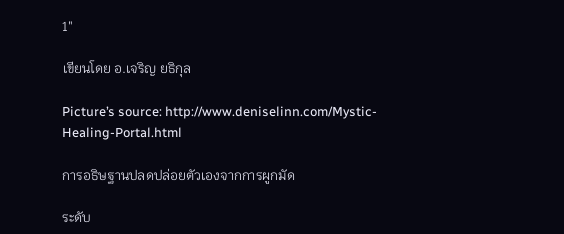1″

เขียนโดย อ.เจริญ ยธิกุล

Picture’s source: http://www.deniselinn.com/Mystic-Healing-Portal.html

การอธิษฐานปลดปล่อยตัวเองจากการผูกมัด

ระดับ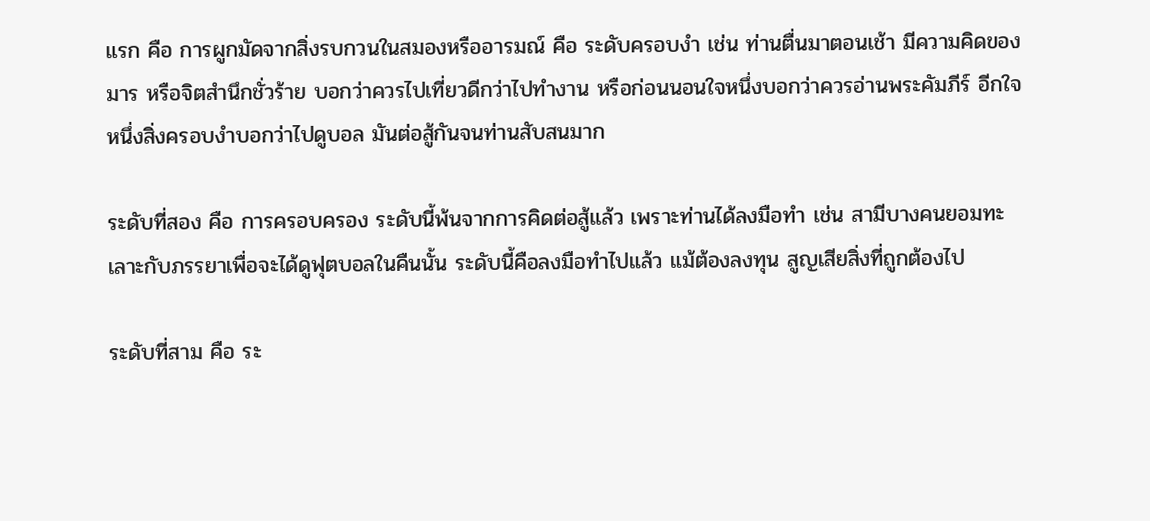แรก คือ การผูกมัดจากสิ่งรบกวนในสมองหรืออารมณ์ คือ ระดับครอบงำ เช่น ท่านตื่นมาตอนเช้า มีความคิดของมาร หรือจิตสำนึกชั่วร้าย บอกว่าควรไปเที่ยวดีกว่าไปทำงาน หรือก่อนนอนใจหนึ่งบอกว่าควรอ่านพระคัมภีร์ อีกใจหนึ่งสิ่งครอบงำบอกว่าไปดูบอล มันต่อสู้กันจนท่านสับสนมาก

ระดับที่สอง คือ การครอบครอง ระดับนี้พ้นจากการคิดต่อสู้แล้ว เพราะท่านได้ลงมือทำ เช่น สามีบางคนยอมทะเลาะกับภรรยาเพื่อจะได้ดูฟุตบอลในคืนนั้น ระดับนี้คือลงมือทำไปแล้ว แม้ต้องลงทุน สูญเสียสิ่งที่ถูกต้องไป

ระดับที่สาม คือ ระ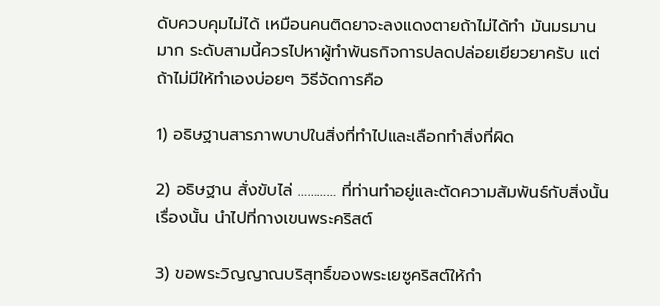ดับควบคุมไม่ได้ เหมือนคนติดยาจะลงแดงตายถ้าไม่ได้ทำ มันมรมานมาก ระดับสามนี้ควรไปหาผู้ทำพันธกิจการปลดปล่อยเยียวยาครับ แต่ถ้าไม่มีให้ทำเองบ่อยๆ วิธีจัดการคือ

1) อธิษฐานสารภาพบาปในสิ่งที่ทำไปและเลือกทำสิ่งที่ผิด

2) อธิษฐาน สั่งขับไล่ ………… ที่ท่านทำอยู่และตัดความสัมพันธ์กับสิ่งนั้นเรื่องนั้น นำไปที่กางเขนพระคริสต์

3) ขอพระวิญญาณบริสุทธิ์ของพระเยซูคริสต์ให้กำ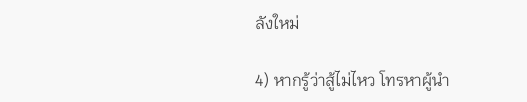ลังใหม่

4) หากรู้ว่าสู้ไม่ไหว โทรหาผู้นำ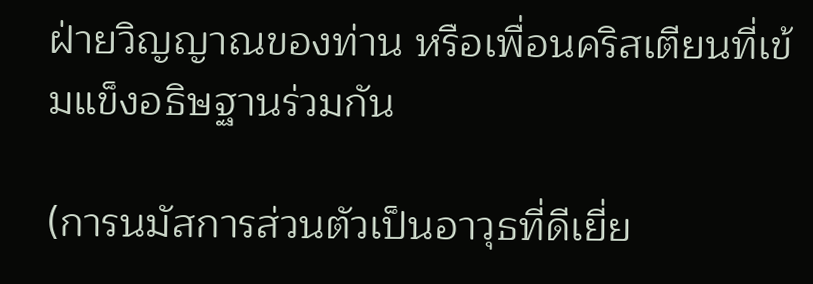ฝ่ายวิญญาณของท่าน หรือเพื่อนคริสเตียนที่เข้มแข็งอธิษฐานร่วมกัน

(การนมัสการส่วนตัวเป็นอาวุธที่ดีเยี่ย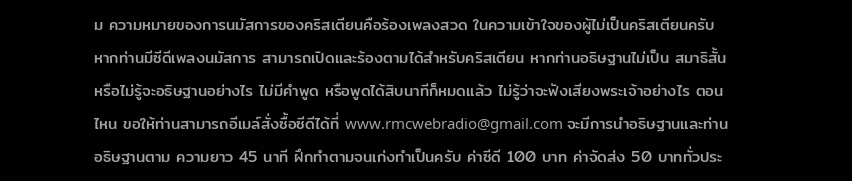ม ความหมายของการนมัสการของคริสเตียนคือร้องเพลงสวด ในความเข้าใจของผู้ไม่เป็นคริสเตียนครับ หากท่านมีซีดีเพลงนมัสการ สามารถเปิดและร้องตามได้สำหรับคริสเตียน หากท่านอธิษฐานไม่เป็น สมาธิสั้น หรือไม่รู้จะอธิษฐานอย่างไร ไม่มีคำพูด หรือพูดได้สิบนาทีก็หมดแล้ว ไม่รู้ว่าจะฟังเสียงพระเจ้าอย่างไร ตอนไหน ขอให้ท่านสามารถอีเมล์สั่งซื้อซีดีได้ที่ www.rmcwebradio@gmail.com จะมีการนำอธิษฐานและท่านอธิษฐานตาม ความยาว 45 นาที ฝึกทำตามจนเก่งทำเป็นครับ ค่าซีดี 100 บาท ค่าจัดส่ง 50 บาททั่วประ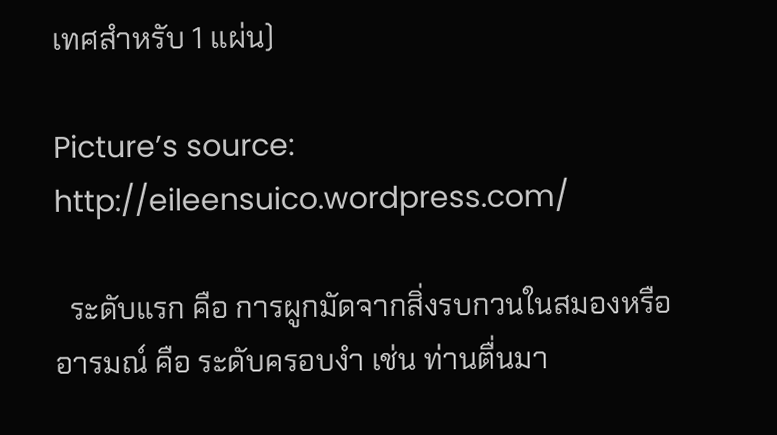เทศสำหรับ 1 แผ่น)

Picture’s source: http://eileensuico.wordpress.com/

  ระดับแรก คือ การผูกมัดจากสิ่งรบกวนในสมองหรืออารมณ์ คือ ระดับครอบงำ เช่น ท่านตื่นมา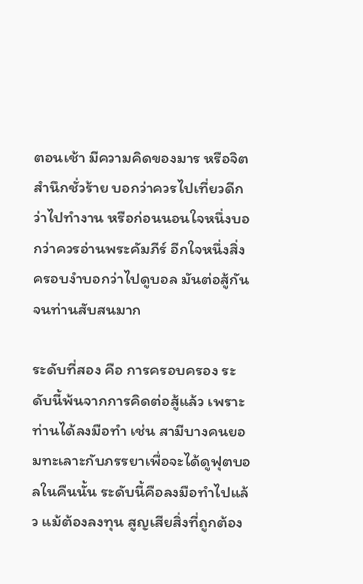ตอนเช้า มีความคิดของมาร หรือจิตสำนึกชั่วร้าย บอกว่าควรไปเที่ยวดีกว่าไปทำงาน หรือก่อนนอนใจหนึ่งบอกว่าควรอ่านพระคัมภีร์ อีกใจหนึ่งสิ่งครอบงำบอกว่าไปดูบอล มันต่อสู้กันจนท่านสับสนมาก

ระดับที่สอง คือ การครอบครอง ระดับนี้พ้นจากการคิดต่อสู้แล้ว เพราะท่านได้ลงมือทำ เช่น สามีบางคนยอมทะเลาะกับภรรยาเพื่อจะได้ดูฟุตบอลในคืนนั้น ระดับนี้คือลงมือทำไปแล้ว แม้ต้องลงทุน สูญเสียสิ่งที่ถูกต้อง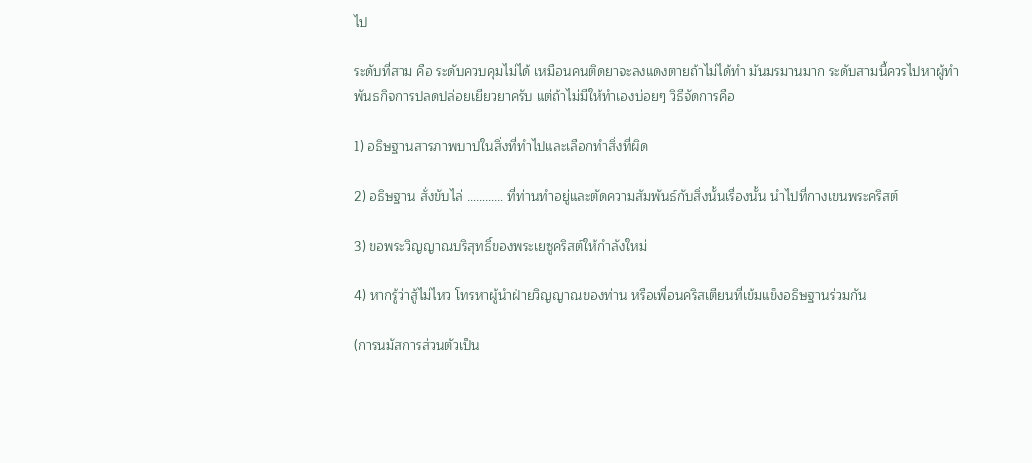ไป

ระดับที่สาม คือ ระดับควบคุมไม่ได้ เหมือนคนติดยาจะลงแดงตายถ้าไม่ได้ทำ มันมรมานมาก ระดับสามนี้ควรไปหาผู้ทำพันธกิจการปลดปล่อยเยียวยาครับ แต่ถ้าไม่มีให้ทำเองบ่อยๆ วิธีจัดการคือ

1) อธิษฐานสารภาพบาปในสิ่งที่ทำไปและเลือกทำสิ่งที่ผิด

2) อธิษฐาน สั่งขับไล่ ………… ที่ท่านทำอยู่และตัดความสัมพันธ์กับสิ่งนั้นเรื่องนั้น นำไปที่กางเขนพระคริสต์

3) ขอพระวิญญาณบริสุทธิ์ของพระเยซูคริสต์ให้กำลังใหม่

4) หากรู้ว่าสู้ไม่ไหว โทรหาผู้นำฝ่ายวิญญาณของท่าน หรือเพื่อนคริสเตียนที่เข้มแข็งอธิษฐานร่วมกัน

(การนมัสการส่วนตัวเป็น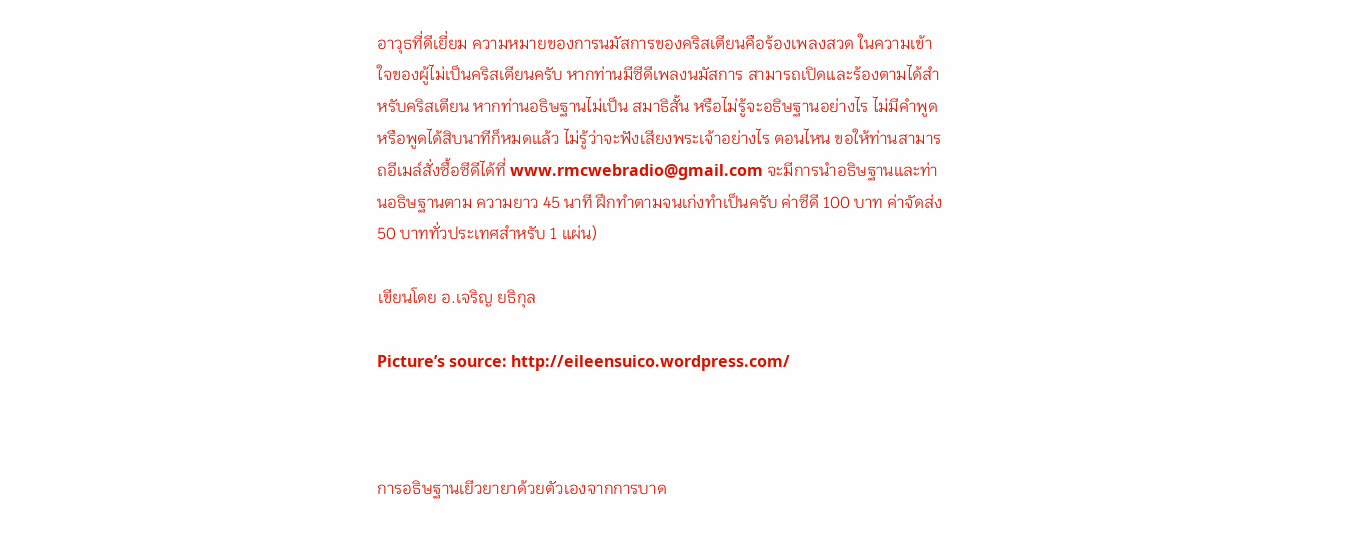อาวุธที่ดีเยี่ยม ความหมายของการนมัสการของคริสเตียนคือร้องเพลงสวด ในความเข้าใจของผู้ไม่เป็นคริสเตียนครับ หากท่านมีซีดีเพลงนมัสการ สามารถเปิดและร้องตามได้สำหรับคริสเตียน หากท่านอธิษฐานไม่เป็น สมาธิสั้น หรือไม่รู้จะอธิษฐานอย่างไร ไม่มีคำพูด หรือพูดได้สิบนาทีก็หมดแล้ว ไม่รู้ว่าจะฟังเสียงพระเจ้าอย่างไร ตอนไหน ขอให้ท่านสามารถอีเมล์สั่งซื้อซีดีได้ที่ www.rmcwebradio@gmail.com จะมีการนำอธิษฐานและท่านอธิษฐานตาม ความยาว 45 นาที ฝึกทำตามจนเก่งทำเป็นครับ ค่าซีดี 100 บาท ค่าจัดส่ง 50 บาททั่วประเทศสำหรับ 1 แผ่น)

เขียนโดย อ.เจริญ ยธิกุล

Picture’s source: http://eileensuico.wordpress.com/



การอธิษฐานเยีวยายาด้วยตัวเองจากการบาด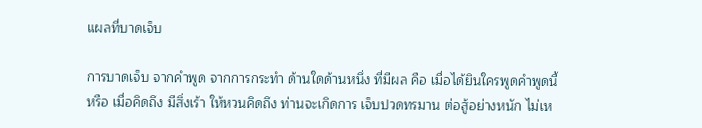แผลที่บาดเจ็บ

การบาดเจ็บ จากคำพูด จากการกระทำ ด้านใดด้านหนึ่ง ที่มีผล คือ เมื่อได้ยินใครพูดคำพูดนี้ หรือ เมื่อคิดถึง มีสิ่งเร้า ให้หวนคิดถึง ท่านจะเกิดการ เจ็บปวดทรมาน ต่อสู้อย่างหนัก ไม่เห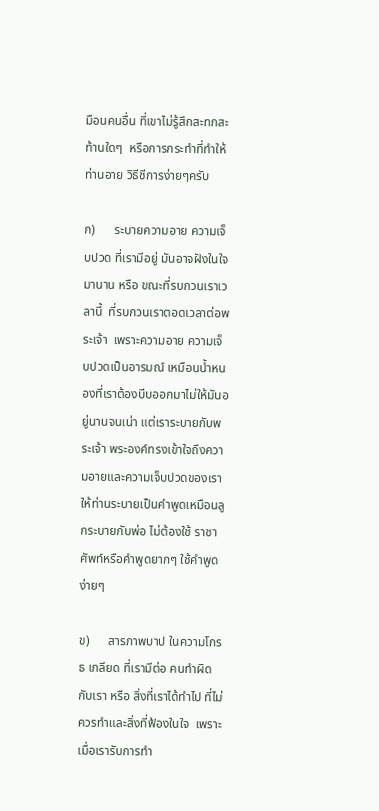มือนคนอื่น ที่เขาไม่รู้สึกสะทกสะท้านใดๆ  หรือการกระทำที่ทำให้ท่านอาย วิธีชีการง่ายๆครับ

ก)      ระบายความอาย ความเจ็บปวด ที่เรามีอยู่ มันอาจฝังในใจมานาน หรือ ขณะที่รบกวนเราเวลานี้  ที่รบกวนเราตอดเวลาต่อพระเจ้า  เพราะความอาย ความเจ็บปวดเป็นอารมณ์ เหมือนน้ำหนองที่เราต้องบีบออกมาไม่ให้มันอยู่นานจนเน่า แต่เราระบายกับพระเจ้า พระองค์ทรงเข้าใจถึงความอายและความเจ็บปวดของเรา ให้ท่านระบายเป็นคำพูดเหมือนลูกระบายกับพ่อ ไม่ต้องใช้ ราชาศัพท์หรือคำพูดยากๆ ใช้คำพูดง่ายๆ

ข)      สารภาพบาป ในความโกรธ เกลียด ที่เรามีต่อ คนทำผิดกับเรา หรือ สิ่งที่เราได้ทำไป ที่ไม่ควรทำและสิ่งที่ฟ้องในใจ  เพราะเมื่อเรารับการทำ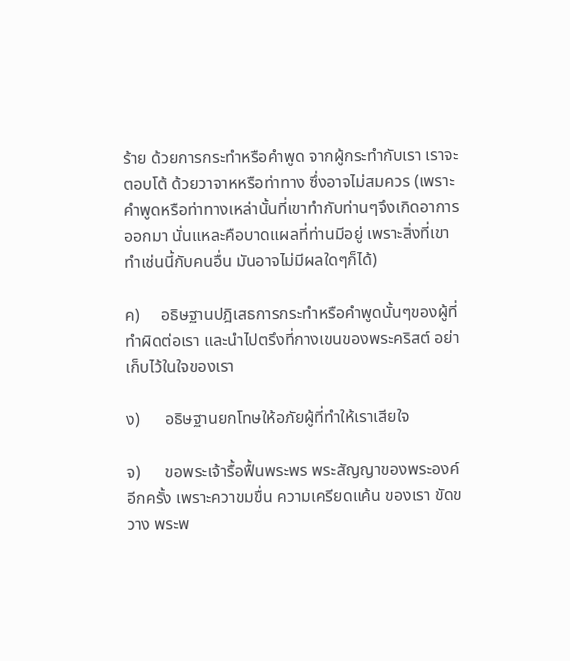ร้าย ด้วยการกระทำหรือคำพูด จากผู้กระทำกับเรา เราจะตอบโต้ ด้วยวาจาหหรือท่าทาง ซึ่งอาจไม่สมควร (เพราะคำพูดหรือท่าทางเหล่านั้นที่เขาทำกับท่านๆจึงเกิดอาการออกมา นั่นแหละคือบาดแผลที่ท่านมีอยู่ เพราะสิ่งที่เขาทำเช่นนี้กับคนอื่น มันอาจไม่มีผลใดๆก็ได้)

ค)     อธิษฐานปฎิเสธการกระทำหรือคำพูดนั้นๆของผู้ที่ทำผิดต่อเรา และนำไปตรึงที่กางเขนของพระคริสต์ อย่าเก็บไว้ในใจของเรา

ง)      อธิษฐานยกโทษให้อภัยผู้ที่ทำให้เราเสียใจ

จ)      ขอพระเจ้ารื้อฟื้นพระพร พระสัญญาของพระองค์อีกครั้ง เพราะควาขมขื่น ความเครียดแค้น ของเรา ขัดขวาง พระพ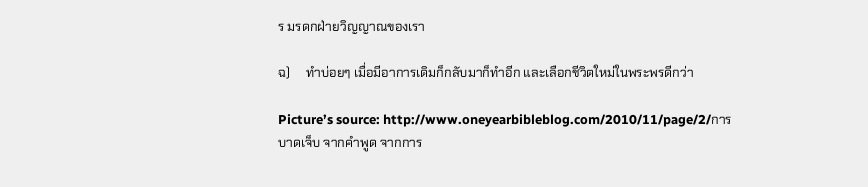ร มรดกฝ่ายวิญญาณของเรา

ฉ)     ทำบ่อยๆ เมื่อมีอาการเดิมก็กลับมาก็ทำอีก และเลือกชีวิตใหม่ในพระพรดีกว่า

Picture’s source: http://www.oneyearbibleblog.com/2010/11/page/2/การบาดเจ็บ จากคำพูด จากการ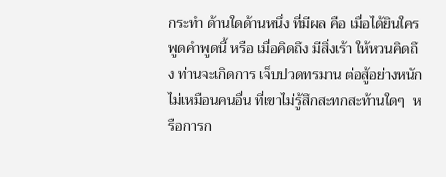กระทำ ด้านใดด้านหนึ่ง ที่มีผล คือ เมื่อได้ยินใครพูดคำพูดนี้ หรือ เมื่อคิดถึง มีสิ่งเร้า ให้หวนคิดถึง ท่านจะเกิดการ เจ็บปวดทรมาน ต่อสู้อย่างหนัก ไม่เหมือนคนอื่น ที่เขาไม่รู้สึกสะทกสะท้านใดๆ  หรือการก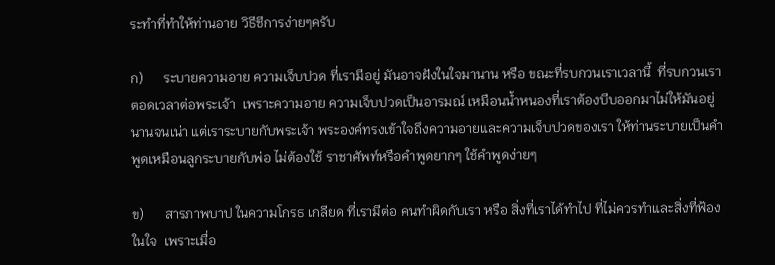ระทำที่ทำให้ท่านอาย วิธีชีการง่ายๆครับ

ก)      ระบายความอาย ความเจ็บปวด ที่เรามีอยู่ มันอาจฝังในใจมานาน หรือ ขณะที่รบกวนเราเวลานี้  ที่รบกวนเราตอดเวลาต่อพระเจ้า  เพราะความอาย ความเจ็บปวดเป็นอารมณ์ เหมือนน้ำหนองที่เราต้องบีบออกมาไม่ให้มันอยู่นานจนเน่า แต่เราระบายกับพระเจ้า พระองค์ทรงเข้าใจถึงความอายและความเจ็บปวดของเรา ให้ท่านระบายเป็นคำพูดเหมือนลูกระบายกับพ่อ ไม่ต้องใช้ ราชาศัพท์หรือคำพูดยากๆ ใช้คำพูดง่ายๆ

ข)      สารภาพบาป ในความโกรธ เกลียด ที่เรามีต่อ คนทำผิดกับเรา หรือ สิ่งที่เราได้ทำไป ที่ไม่ควรทำและสิ่งที่ฟ้องในใจ  เพราะเมื่อ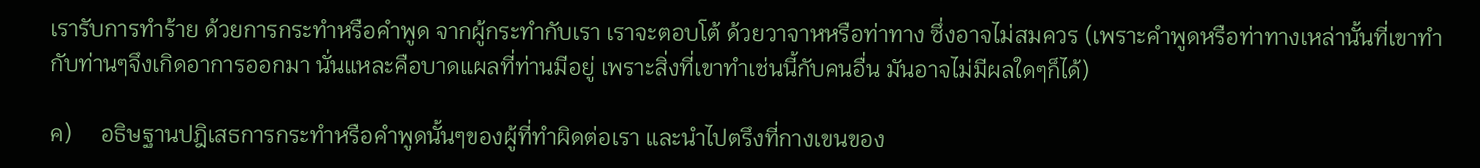เรารับการทำร้าย ด้วยการกระทำหรือคำพูด จากผู้กระทำกับเรา เราจะตอบโต้ ด้วยวาจาหหรือท่าทาง ซึ่งอาจไม่สมควร (เพราะคำพูดหรือท่าทางเหล่านั้นที่เขาทำกับท่านๆจึงเกิดอาการออกมา นั่นแหละคือบาดแผลที่ท่านมีอยู่ เพราะสิ่งที่เขาทำเช่นนี้กับคนอื่น มันอาจไม่มีผลใดๆก็ได้)

ค)     อธิษฐานปฎิเสธการกระทำหรือคำพูดนั้นๆของผู้ที่ทำผิดต่อเรา และนำไปตรึงที่กางเขนของ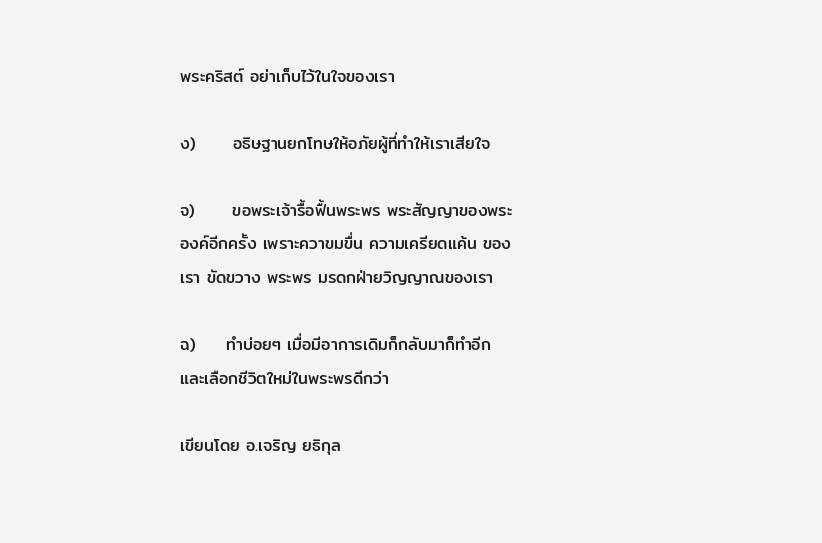พระคริสต์ อย่าเก็บไว้ในใจของเรา

ง)      อธิษฐานยกโทษให้อภัยผู้ที่ทำให้เราเสียใจ

จ)      ขอพระเจ้ารื้อฟื้นพระพร พระสัญญาของพระองค์อีกครั้ง เพราะควาขมขื่น ความเครียดแค้น ของเรา ขัดขวาง พระพร มรดกฝ่ายวิญญาณของเรา

ฉ)     ทำบ่อยๆ เมื่อมีอาการเดิมก็กลับมาก็ทำอีก และเลือกชีวิตใหม่ในพระพรดีกว่า

เขียนโดย อ.เจริญ ยธิกุล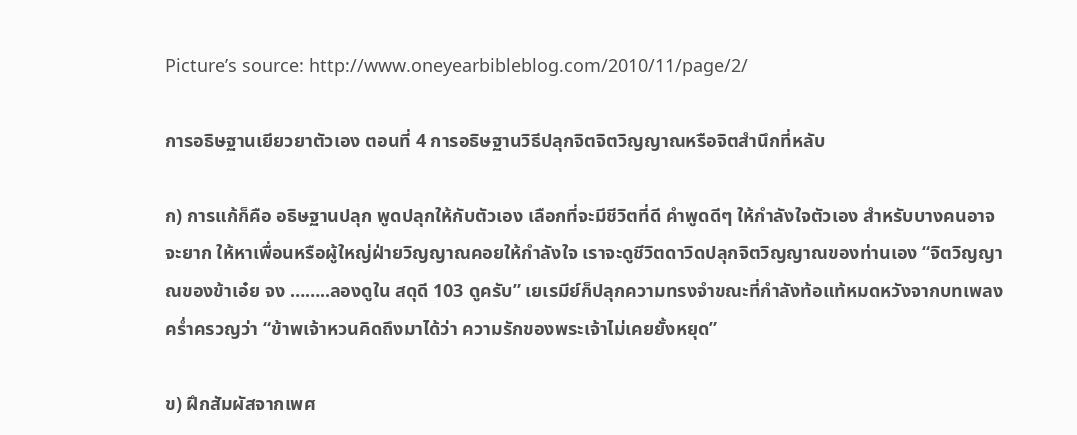Picture’s source: http://www.oneyearbibleblog.com/2010/11/page/2/

การอธิษฐานเยียวยาตัวเอง ตอนที่ 4 การอธิษฐานวิธีปลุกจิตจิตวิญญาณหรือจิตสำนึกที่หลับ

ก) การแก้ก็คือ อธิษฐานปลุก พูดปลุกให้กับตัวเอง เลือกที่จะมีชีวิตที่ดี คำพูดดีๆ ให้กำลังใจตัวเอง สำหรับบางคนอาจจะยาก ให้หาเพื่อนหรือผู้ใหญ่ฝ่ายวิญญาณคอยให้กำลังใจ เราจะดูชีวิตดาวิดปลุกจิตวิญญาณของท่านเอง “จิตวิญญาณของข้าเอ๋ย จง ……..ลองดูใน สดุดี 103 ดูครับ” เยเรมีย์ก็ปลุกความทรงจำขณะที่กำลังท้อแท้หมดหวังจากบทเพลงคร่ำครวญว่า “ข้าพเจ้าหวนคิดถึงมาได้ว่า ความรักของพระเจ้าไม่เคยยั้งหยุด”

ข) ฝึกสัมผัสจากเพศ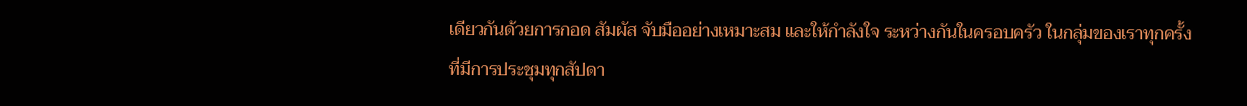เดียวกันด้วยการกอด สัมผัส จับมืออย่างเหมาะสม และให้กำลังใจ ระหว่างกันในครอบครัว ในกลุ่มของเราทุกครั้งที่มีการประชุมทุกสัปดา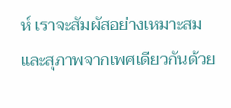ห์ เราจะสัมผัสอย่างเหมาะสมและสุภาพจากเพศเดียวกันด้วย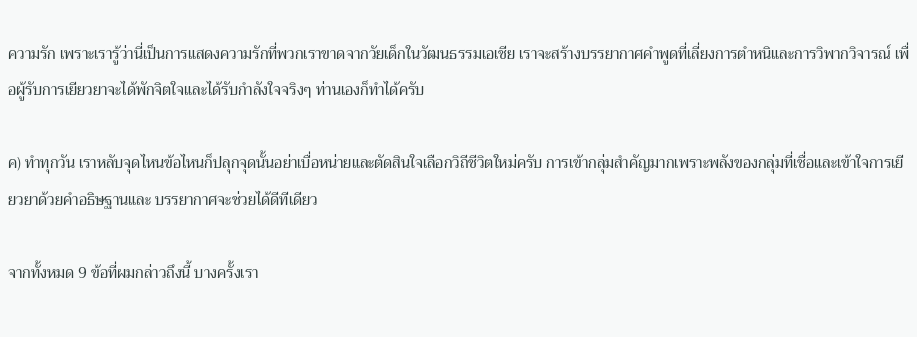ความรัก เพราะเรารู้ว่านี่เป็นการแสดงความรักที่พวกเราขาดจากวัยเด็กในวัฒนธรรมเอเชีย เราจะสร้างบรรยากาศคำพูดที่เลี่ยงการตำหนิและการวิพากวิจารณ์ เพื่อผู้รับการเยียวยาจะได้พักจิตใจและได้รับกำลังใจจริงๆ ท่านเองก็ทำได้ครับ

ค) ทำทุกวัน เราหลับจุดไหนข้อไหนก็ปลุกจุดนั้นอย่าเบื่อหน่ายและตัดสินใจเลือกวิถีชีวิตใหม่ครับ การเข้ากลุ่มสำคัญมากเพราะพลังของกลุ่มที่เชื่อและเข้าใจการเยียวยาด้วยคำอธิษฐานและ บรรยากาศจะช่วยได้ดีทีเดียว

จากทั้งหมด 9 ข้อที่ผมกล่าวถึงนี้ บางครั้งเรา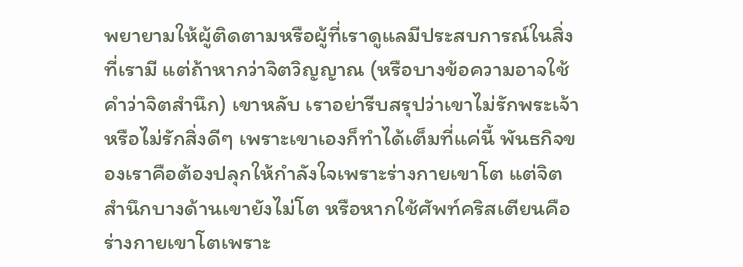พยายามให้ผู้ติดตามหรือผู้ที่เราดูแลมีประสบการณ์ในสิ่งที่เรามี แต่ถ้าหากว่าจิตวิญญาณ (หรือบางข้อความอาจใช้คำว่าจิตสำนึก) เขาหลับ เราอย่ารีบสรุปว่าเขาไม่รักพระเจ้าหรือไม่รักสิ่งดีๆ เพราะเขาเองก็ทำได้เต็มที่แค่นี้ พันธกิจของเราคือต้องปลุกให้กำลังใจเพราะร่างกายเขาโต แต่จิตสำนึกบางด้านเขายังไม่โต หรือหากใช้ศัพท์คริสเตียนคือร่างกายเขาโตเพราะ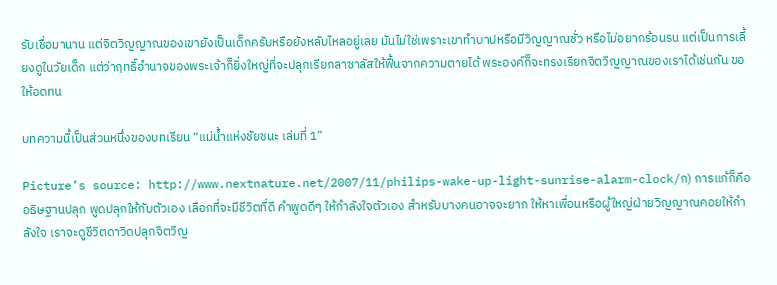รับเชื่อมานาน แต่จิตวิญญาณของเขายังเป็นเด็กครับหรือยังหลับไหลอยู่เลย มันไม่ใช่เพราะเขาทำบาปหรือมีวิญญาณชั่ว หรือไม่อยากร้อนรน แต่เป็นการเลี้ยงดูในวัยเด็ก แต่ว่าฤทธิ์อำนาจของพระเจ้าก็ยิ่งใหญ่ที่จะปลุกเรียกลาซาลัสให้ฟื้นจากความตายได้ พระองค์ก็จะทรงเรียกจิตวิญญาณของเราได้เช่นกัน ขอให้อดทน

บทความนี้เป็นส่วนหนึ่งของบทเรียน “แม่น้ำแห่งชัยชนะ เล่มที่ 1”

Picture’s source: http://www.nextnature.net/2007/11/philips-wake-up-light-sunrise-alarm-clock/ก) การแก้ก็คือ อธิษฐานปลุก พูดปลุกให้กับตัวเอง เลือกที่จะมีชีวิตที่ดี คำพูดดีๆ ให้กำลังใจตัวเอง สำหรับบางคนอาจจะยาก ให้หาเพื่อนหรือผู้ใหญ่ฝ่ายวิญญาณคอยให้กำลังใจ เราจะดูชีวิตดาวิดปลุกจิตวิญ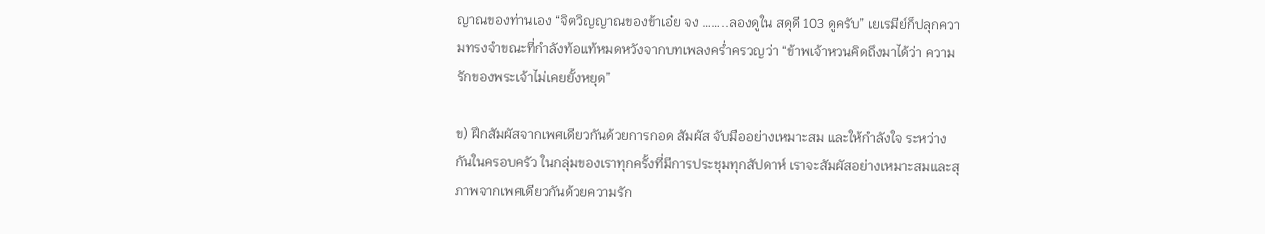ญาณของท่านเอง “จิตวิญญาณของข้าเอ๋ย จง ……..ลองดูใน สดุดี 103 ดูครับ” เยเรมีย์ก็ปลุกความทรงจำขณะที่กำลังท้อแท้หมดหวังจากบทเพลงคร่ำครวญว่า “ข้าพเจ้าหวนคิดถึงมาได้ว่า ความรักของพระเจ้าไม่เคยยั้งหยุด”

ข) ฝึกสัมผัสจากเพศเดียวกันด้วยการกอด สัมผัส จับมืออย่างเหมาะสม และให้กำลังใจ ระหว่างกันในครอบครัว ในกลุ่มของเราทุกครั้งที่มีการประชุมทุกสัปดาห์ เราจะสัมผัสอย่างเหมาะสมและสุภาพจากเพศเดียวกันด้วยความรัก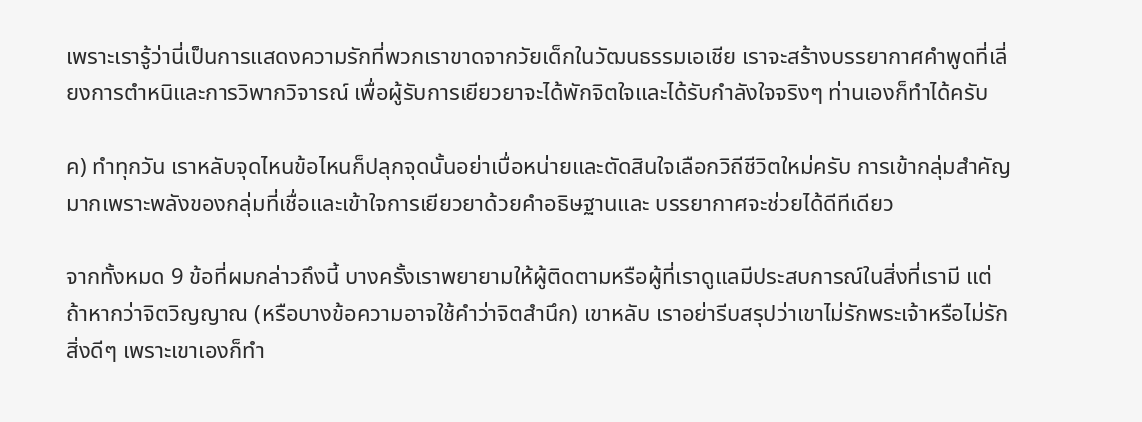เพราะเรารู้ว่านี่เป็นการแสดงความรักที่พวกเราขาดจากวัยเด็กในวัฒนธรรมเอเชีย เราจะสร้างบรรยากาศคำพูดที่เลี่ยงการตำหนิและการวิพากวิจารณ์ เพื่อผู้รับการเยียวยาจะได้พักจิตใจและได้รับกำลังใจจริงๆ ท่านเองก็ทำได้ครับ

ค) ทำทุกวัน เราหลับจุดไหนข้อไหนก็ปลุกจุดนั้นอย่าเบื่อหน่ายและตัดสินใจเลือกวิถีชีวิตใหม่ครับ การเข้ากลุ่มสำคัญมากเพราะพลังของกลุ่มที่เชื่อและเข้าใจการเยียวยาด้วยคำอธิษฐานและ บรรยากาศจะช่วยได้ดีทีเดียว

จากทั้งหมด 9 ข้อที่ผมกล่าวถึงนี้ บางครั้งเราพยายามให้ผู้ติดตามหรือผู้ที่เราดูแลมีประสบการณ์ในสิ่งที่เรามี แต่ถ้าหากว่าจิตวิญญาณ (หรือบางข้อความอาจใช้คำว่าจิตสำนึก) เขาหลับ เราอย่ารีบสรุปว่าเขาไม่รักพระเจ้าหรือไม่รักสิ่งดีๆ เพราะเขาเองก็ทำ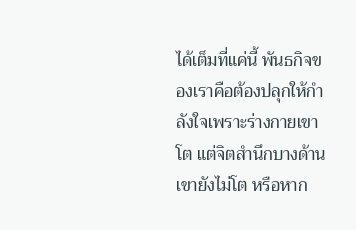ได้เต็มที่แค่นี้ พันธกิจของเราคือต้องปลุกให้กำลังใจเพราะร่างกายเขาโต แต่จิตสำนึกบางด้านเขายังไม่โต หรือหาก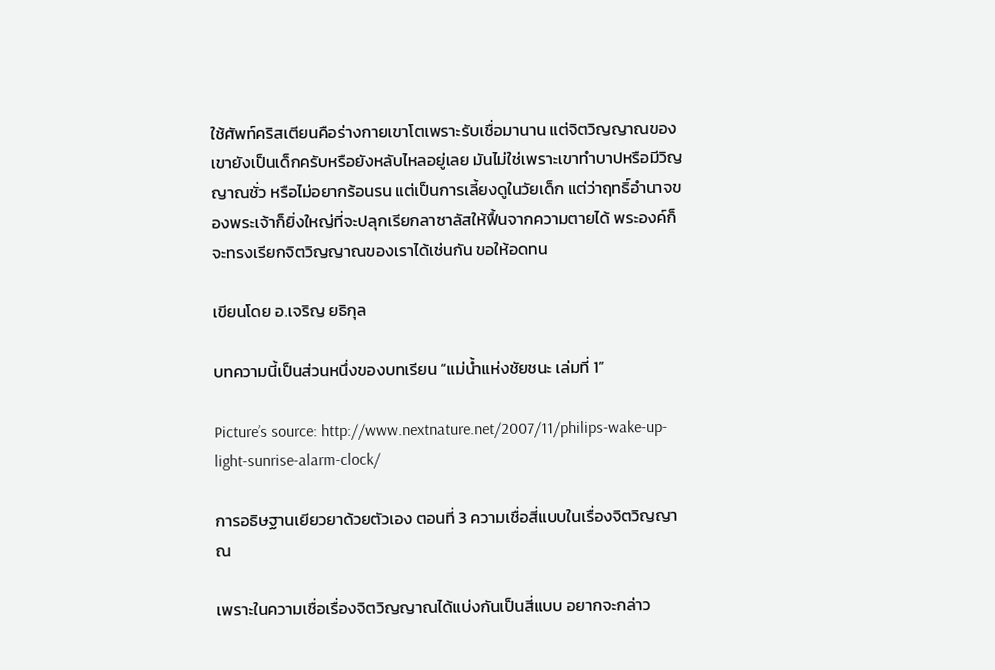ใช้ศัพท์คริสเตียนคือร่างกายเขาโตเพราะรับเชื่อมานาน แต่จิตวิญญาณของเขายังเป็นเด็กครับหรือยังหลับไหลอยู่เลย มันไม่ใช่เพราะเขาทำบาปหรือมีวิญญาณชั่ว หรือไม่อยากร้อนรน แต่เป็นการเลี้ยงดูในวัยเด็ก แต่ว่าฤทธิ์อำนาจของพระเจ้าก็ยิ่งใหญ่ที่จะปลุกเรียกลาซาลัสให้ฟื้นจากความตายได้ พระองค์ก็จะทรงเรียกจิตวิญญาณของเราได้เช่นกัน ขอให้อดทน

เขียนโดย อ.เจริญ ยธิกุล

บทความนี้เป็นส่วนหนึ่งของบทเรียน “แม่น้ำแห่งชัยชนะ เล่มที่ 1”

Picture’s source: http://www.nextnature.net/2007/11/philips-wake-up-light-sunrise-alarm-clock/

การอธิษฐานเยียวยาด้วยตัวเอง ตอนที่ 3 ความเชื่อสี่แบบในเรื่องจิตวิญญาณ

เพราะในความเชื่อเรื่องจิตวิญญาณได้แบ่งกันเป็นสี่แบบ อยากจะกล่าว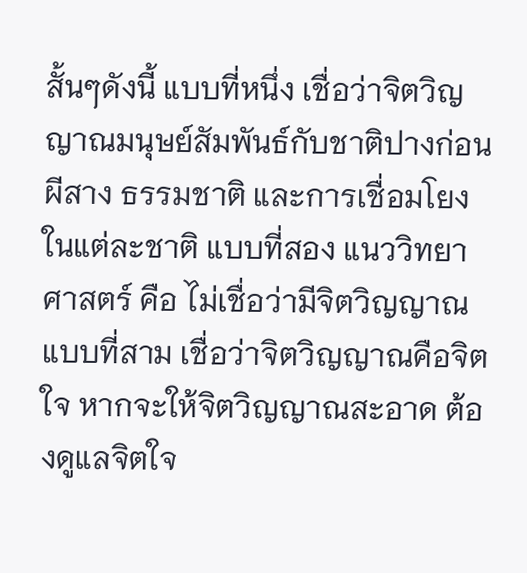สั้นๆดังนี้ แบบที่หนึ่ง เชื่อว่าจิตวิญญาณมนุษย์สัมพันธ์กับชาติปางก่อน ผีสาง ธรรมชาติ และการเชื่อมโยงในแต่ละชาติ แบบที่สอง แนววิทยาศาสตร์ คือ ไม่เชื่อว่ามีจิตวิญญาณ แบบที่สาม เชื่อว่าจิตวิญญาณคือจิตใจ หากจะให้จิตวิญญาณสะอาด ต้องดูแลจิตใจ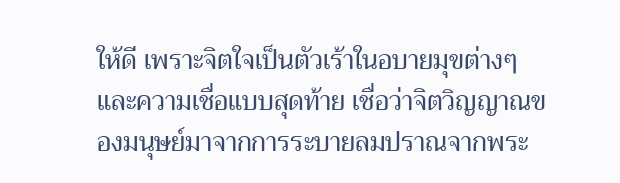ให้ดี เพราะจิตใจเป็นตัวเร้าในอบายมุขต่างๆ และความเชื่อแบบสุดท้าย เชื่อว่าจิตวิญญาณของมนุษย์มาจากการระบายลมปราณจากพระ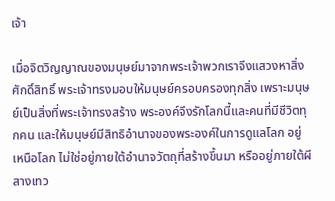เจ้า

เมื่อจิตวิญญาณของมนุษย์มาจากพระเจ้าพวกเราจึงแสวงหาสิ่งศักดิ์สิทธิ์ พระเจ้าทรงมอบให้มนุษย์ครอบครองทุกสิ่ง เพราะมนุษย์เป็นสิ่งที่พระเจ้าทรงสร้าง พระองค์จึงรักโลกนี้และคนที่มีชีวิตทุกคน และให้มนุษย์มีสิทธิอำนาจของพระองค์ในการดูแลโลก อยู่เหนือโลก ไม่ใช่อยู่ภายใต้อำนาจวัตถุที่สร้างขึ้นมา หรืออยู่ภายใต้ผีสางเทว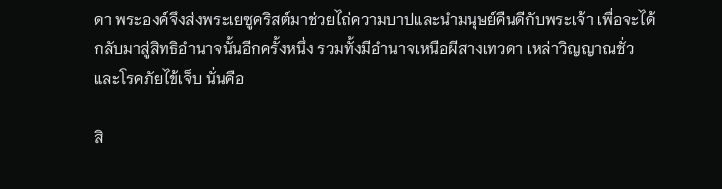ดา พระองค์จึงส่งพระเยซูคริสต์มาช่วยไถ่ความบาปและนำมนุษย์คืนดีกับพระเจ้า เพื่อจะได้ กลับมาสู่สิทธิอำนาจนั้นอีกครั้งหนึ่ง รวมทั้งมีอำนาจเหนือผีสางเทวดา เหล่าวิญญาณชั่ว และโรคภัยไข้เจ็บ นั่นคือ

สิ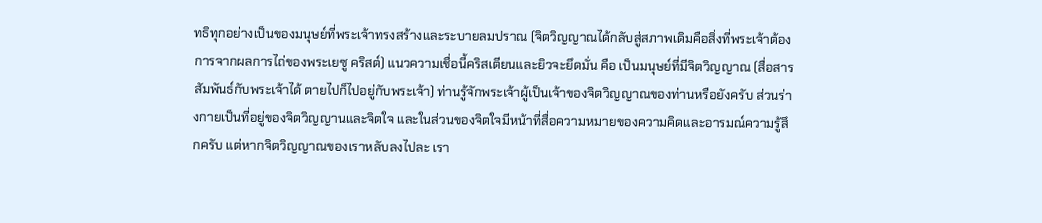ทธิทุกอย่างเป็นของมนุษย์ที่พระเจ้าทรงสร้างและระบายลมปราณ (จิตวิญญาณได้กลับสู่สภาพเดิมคือสิ่งที่พระเจ้าต้องการจากผลการไถ่ของพระเยซู คริสต์) แนวความเชื่อนี้คริสเตียนและยิวจะยึดมั่น คือ เป็นมนุษย์ที่มีจิตวิญญาณ (สื่อสารสัมพันธ์กับพระเจ้าได้ ตายไปก็ไปอยู่กับพระเจ้า) ท่านรู้จักพระเจ้าผู้เป็นเจ้าของจิตวิญญาณของท่านหรือยังครับ ส่วนร่างกายเป็นที่อยู่ของจิตวิญญานและจิตใจ และในส่วนของจิตใจมีหน้าที่สื่อความหมายของความคิดและอารมณ์ความรู้สึกครับ แต่หากจิตวิญญาณของเราหลับลงไปละ เรา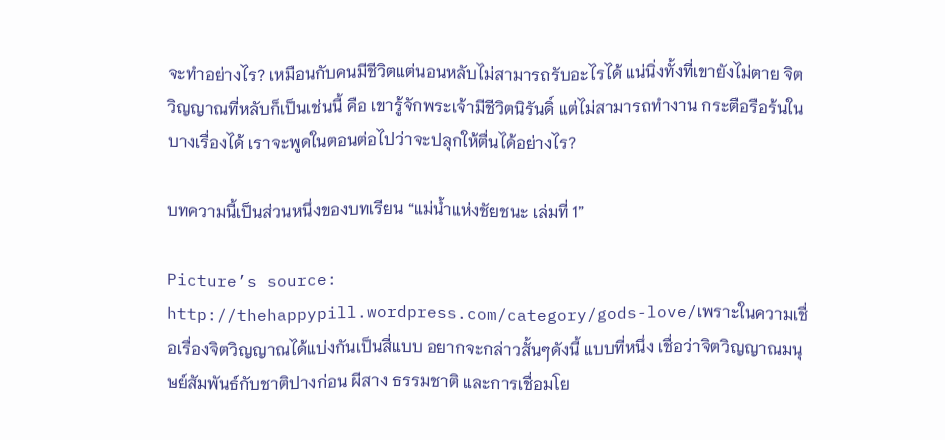จะทำอย่างไร? เหมือนกับคนมีชีวิตแต่นอนหลับไม่สามารถรับอะไรได้ แน่นิ่งทั้งที่เขายังไม่ตาย จิตวิญญาณที่หลับก็เป็นเช่นนี้ คือ เขารู้จักพระเจ้ามีชีวิตนิรันดิ์ แต่ไม่สามารถทำงาน กระตือรือร้นในบางเรื่องได้ เราจะพูดในตอนต่อไปว่าจะปลุกให้ตื่นได้อย่างไร?

บทความนี้เป็นส่วนหนึ่งของบทเรียน “แม่น้ำแห่งชัยชนะ เล่มที่ 1”

Picture’s source: http://thehappypill.wordpress.com/category/gods-love/เพราะในความเชื่อเรื่องจิตวิญญาณได้แบ่งกันเป็นสี่แบบ อยากจะกล่าวสั้นๆดังนี้ แบบที่หนึ่ง เชื่อว่าจิตวิญญาณมนุษย์สัมพันธ์กับชาติปางก่อน ผีสาง ธรรมชาติ และการเชื่อมโย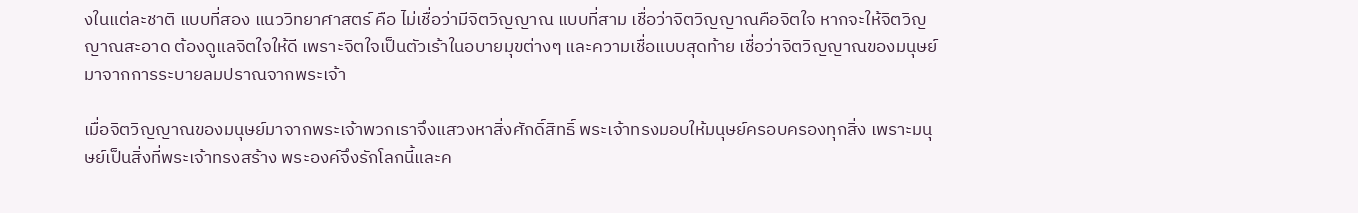งในแต่ละชาติ แบบที่สอง แนววิทยาศาสตร์ คือ ไม่เชื่อว่ามีจิตวิญญาณ แบบที่สาม เชื่อว่าจิตวิญญาณคือจิตใจ หากจะให้จิตวิญญาณสะอาด ต้องดูแลจิตใจให้ดี เพราะจิตใจเป็นตัวเร้าในอบายมุขต่างๆ และความเชื่อแบบสุดท้าย เชื่อว่าจิตวิญญาณของมนุษย์มาจากการระบายลมปราณจากพระเจ้า

เมื่อจิตวิญญาณของมนุษย์มาจากพระเจ้าพวกเราจึงแสวงหาสิ่งศักดิ์สิทธิ์ พระเจ้าทรงมอบให้มนุษย์ครอบครองทุกสิ่ง เพราะมนุษย์เป็นสิ่งที่พระเจ้าทรงสร้าง พระองค์จึงรักโลกนี้และค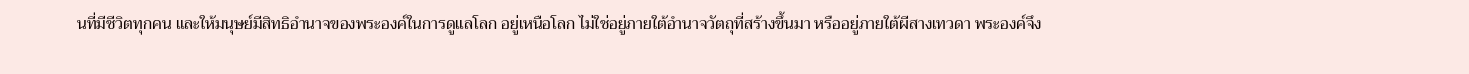นที่มีชีวิตทุกคน และให้มนุษย์มีสิทธิอำนาจของพระองค์ในการดูแลโลก อยู่เหนือโลก ไม่ใช่อยู่ภายใต้อำนาจวัตถุที่สร้างขึ้นมา หรืออยู่ภายใต้ผีสางเทวดา พระองค์จึง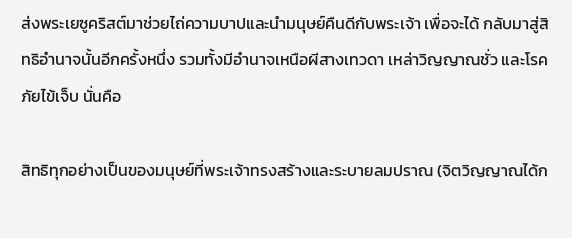ส่งพระเยซูคริสต์มาช่วยไถ่ความบาปและนำมนุษย์คืนดีกับพระเจ้า เพื่อจะได้ กลับมาสู่สิทธิอำนาจนั้นอีกครั้งหนึ่ง รวมทั้งมีอำนาจเหนือผีสางเทวดา เหล่าวิญญาณชั่ว และโรคภัยไข้เจ็บ นั่นคือ

สิทธิทุกอย่างเป็นของมนุษย์ที่พระเจ้าทรงสร้างและระบายลมปราณ (จิตวิญญาณได้ก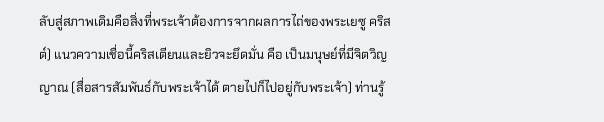ลับสู่สภาพเดิมคือสิ่งที่พระเจ้าต้องการจากผลการไถ่ของพระเยซู คริสต์) แนวความเชื่อนี้คริสเตียนและยิวจะยึดมั่น คือ เป็นมนุษย์ที่มีจิตวิญญาณ (สื่อสารสัมพันธ์กับพระเจ้าได้ ตายไปก็ไปอยู่กับพระเจ้า) ท่านรู้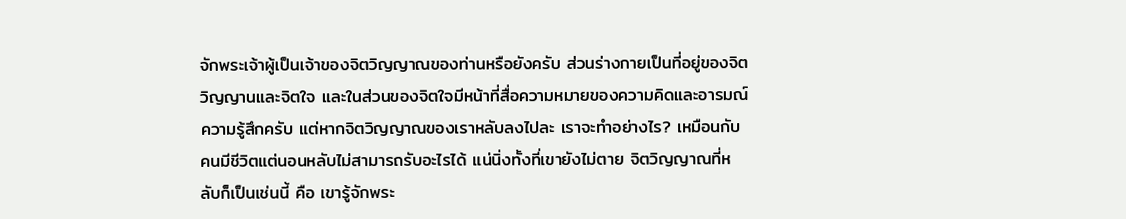จักพระเจ้าผู้เป็นเจ้าของจิตวิญญาณของท่านหรือยังครับ ส่วนร่างกายเป็นที่อยู่ของจิตวิญญานและจิตใจ และในส่วนของจิตใจมีหน้าที่สื่อความหมายของความคิดและอารมณ์ความรู้สึกครับ แต่หากจิตวิญญาณของเราหลับลงไปละ เราจะทำอย่างไร? เหมือนกับคนมีชีวิตแต่นอนหลับไม่สามารถรับอะไรได้ แน่นิ่งทั้งที่เขายังไม่ตาย จิตวิญญาณที่หลับก็เป็นเช่นนี้ คือ เขารู้จักพระ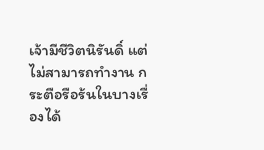เจ้ามีชีวิตนิรันดิ์ แต่ไม่สามารถทำงาน กระตือรือร้นในบางเรื่องได้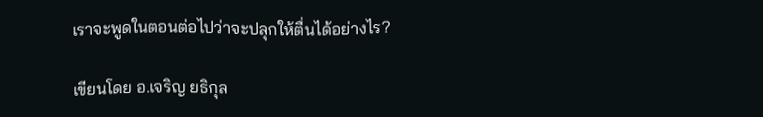เราจะพูดในตอนต่อไปว่าจะปลุกให้ตื่นได้อย่างไร?

เขียนโดย อ.เจริญ ยธิกุล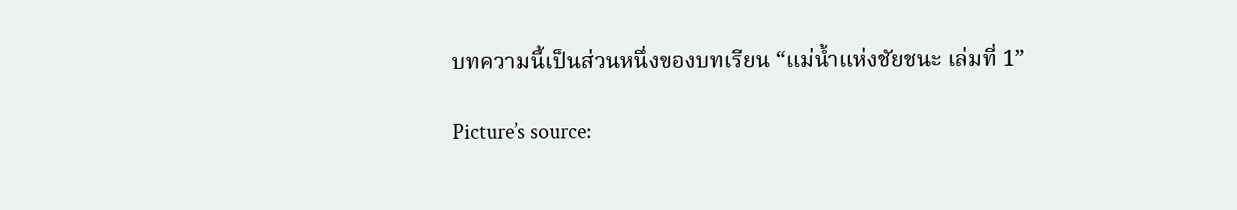บทความนี้เป็นส่วนหนึ่งของบทเรียน “แม่น้ำแห่งชัยชนะ เล่มที่ 1”

Picture’s source: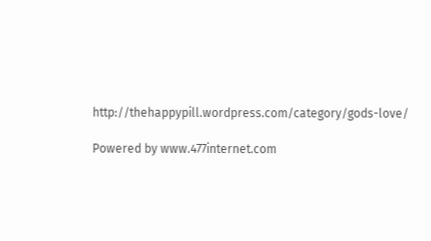http://thehappypill.wordpress.com/category/gods-love/

Powered by www.477internet.com